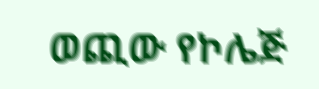ወጪው የኮሌጅ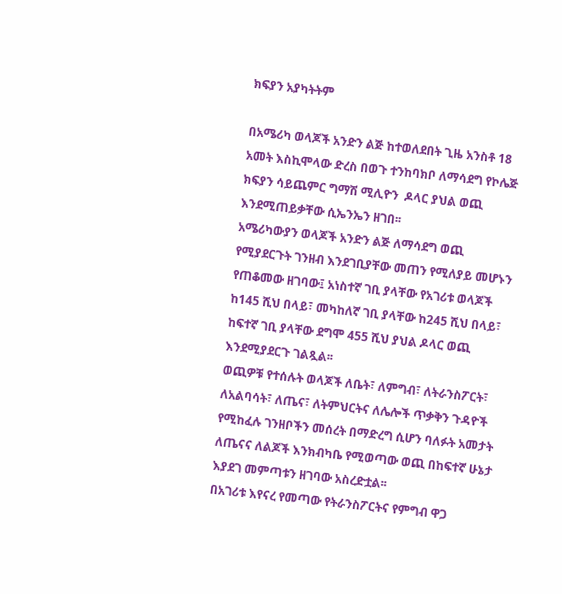ክፍያን አያካትትም

በአሜሪካ ወላጆች አንድን ልጅ ከተወለደበት ጊዜ አንስቶ 18 አመት እስኪሞላው ድረስ በወጉ ተንከባክቦ ለማሳደግ የኮሌጅ ክፍያን ሳይጨምር ግማሽ ሚሊዮን  ዶላር ያህል ወጪ እንደሚጠይቃቸው ሲኤንኤን ዘገበ፡፡
አሜሪካውያን ወላጆች አንድን ልጅ ለማሳደግ ወጪ የሚያደርጉት ገንዘብ እንደገቢያቸው መጠን የሚለያይ መሆኑን የጠቆመው ዘገባው፤ አነስተኛ ገቢ ያላቸው የአገሪቱ ወላጆች ከ145 ሺህ በላይ፣ መካከለኛ ገቢ ያላቸው ከ245 ሺህ በላይ፣ ከፍተኛ ገቢ ያላቸው ደግሞ 455 ሺህ ያህል ዶላር ወጪ እንደሚያደርጉ ገልጿል፡፡
ወጪዎቹ የተሰሉት ወላጆች ለቤት፣ ለምግብ፣ ለትራንስፖርት፣ ለአልባሳት፣ ለጤና፣ ለትምህርትና ለሌሎች ጥቃቅን ጉዳዮች የሚከፈሉ ገንዘቦችን መሰረት በማድረግ ሲሆን ባለፉት አመታት ለጤናና ለልጆች እንክብካቤ የሚወጣው ወጪ በከፍተኛ ሁኔታ እያደገ መምጣቱን ዘገባው አስረድቷል፡፡
በአገሪቱ እየናረ የመጣው የትራንስፖርትና የምግብ ዋጋ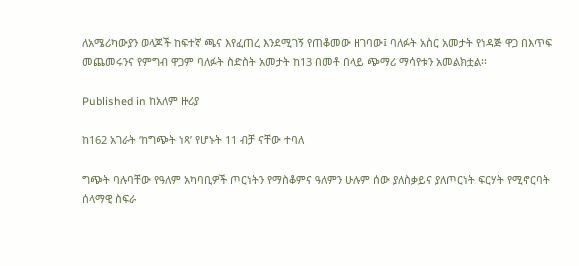ለአሜሪካውያን ወላጆች ከፍተኛ ጫና እየፈጠረ እንደሚገኝ የጠቆመው ዘገባው፤ ባለፉት አስር አመታት የነዳጅ ዋጋ በእጥፍ መጨመሩንና የምግብ ዋጋም ባለፉት ስድስት አመታት ከ13 በመቶ በላይ ጭማሪ ማሳየቱን አመልክቷል፡፡

Published in ከአለም ዙሪያ

ከ162 አገራት ‘ከግጭት ነጻ’ የሆኑት 11 ብቻ ናቸው ተባለ

ግጭት ባሉባቸው የዓለም አካባቢዎች ጦርነትን የማስቆምና ዓለምን ሁሉም ሰው ያለስቃይና ያለጦርነት ፍርሃት የሚኖርባት ሰላማዊ ስፍራ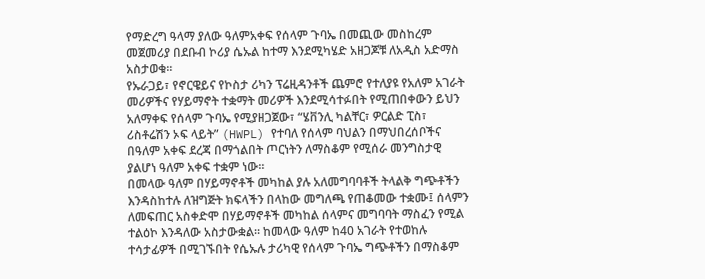የማድረግ ዓላማ ያለው ዓለምአቀፍ የሰላም ጉባኤ በመጪው መስከረም መጀመሪያ በደቡብ ኮሪያ ሴኡል ከተማ እንደሚካሄድ አዘጋጆቹ ለአዲስ አድማስ አስታወቁ፡፡
የኡራጋይ፣ የኖርዌይና የኮስታ ሪካን ፕሬዚዳንቶች ጨምሮ የተለያዩ የአለም አገራት መሪዎችና የሃይማኖት ተቋማት መሪዎች እንደሚሳተፉበት የሚጠበቀውን ይህን አለማቀፍ የሰላም ጉባኤ የሚያዘጋጀው፣ “ሄቨንሊ ካልቸር፣ ዎርልድ ፒስ፣ ሪስቶሬሽን ኦፍ ላይት” (HWPL) የተባለ የሰላም ባህልን በማህበረሰቦችና በዓለም አቀፍ ደረጃ በማጎልበት ጦርነትን ለማስቆም የሚሰራ መንግስታዊ ያልሆነ ዓለም አቀፍ ተቋም ነው፡፡
በመላው ዓለም በሃይማኖቶች መካከል ያሉ አለመግባባቶች ትላልቅ ግጭቶችን እንዳስከተሉ ለዝግጅት ክፍላችን በላከው መግለጫ የጠቆመው ተቋሙ፤ ሰላምን ለመፍጠር አስቀድሞ በሃይማኖቶች መካከል ሰላምና መግባባት ማስፈን የሚል ተልዕኮ እንዳለው አስታውቋል። ከመላው ዓለም ከ40 አገራት የተወከሉ ተሳታፊዎች በሚገኙበት የሴኡሉ ታሪካዊ የሰላም ጉባኤ ግጭቶችን በማስቆም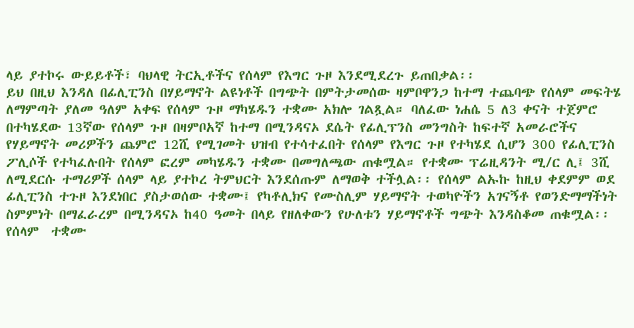ላይ ያተኮሩ ውይይቶች፣ ባህላዊ ትርኢቶችና የሰላም የእግር ጉዞ እንደሚደረጉ ይጠበቃል፡፡
ይህ በዚህ እንዳለ በፊሊፒንስ በሃይማኖት ልዩነቶች በግጭት በምትታመሰው ዛምቦዋንጋ ከተማ ተጨባጭ የሰላም መፍትሄ ለማምጣት ያለመ ዓለም አቀፍ የሰላም ጉዞ ማካሄዱን ተቋሙ አክሎ ገልጿል። ባለፈው ነሐሴ 5 ለ3 ቀናት ተጀምሮ በተካሄደው 13ኛው የሰላም ጉዞ በዛምቦአኛ ከተማ በሚንዳናኦ ደሴት የፊሊፕንስ መንግስት ከፍተኛ አመራሮችና የሃይማኖት መሪዎችን ጨምሮ 12ሺ የሚገመት ህዝብ የተሳተፈበት የሰላም የእግር ጉዞ የተካሄደ ሲሆን 300 የፊሊፒንስ ፖሊሶች የተካፈሉበት የሰላም ፎረም መካሄዱን ተቋሙ በመግለጫው ጠቁሟል። የተቋሙ ፕሬዚዳንት ሚ/ር ሊ፤ 3ሺ ለሚደርሱ ተማሪዎች ሰላም ላይ ያተኮረ ትምህርት እንደሰጡም ለማወቅ ተችሏል፡፡ የሰላም ልኡኩ ከዚህ ቀደምም ወደ ፊሊፒንስ ተጉዞ እንደነበር ያስታወሰው ተቋሙ፤ የካቶሊክና የሙስሊም ሃይማኖት ተወካዮችን አገናኝቶ የወንድማማችነት ስምምነት በማፈራረም በሚንዳናኦ ከ40 ዓመት በላይ የዘለቀውን የሁለቱን ሃይማኖቶች ግጭት እንዳስቆመ ጠቁሟል፡፡ የሰላም  ተቋሙ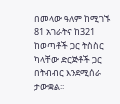በመላው ዓለም ከሚገኙ 81 አገራትና ከ321 ከወጣቶች ጋር ትስስር ካላቸው ድርጅቶች ጋር በትብብር እንደሚሰራ ታውቋል፡፡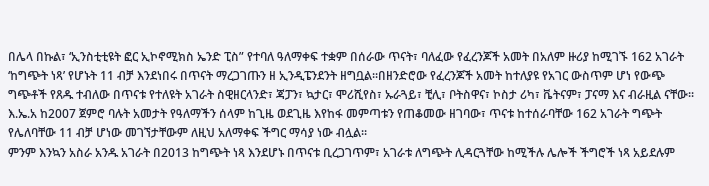በሌላ በኩል፣ ‘ኢንስቲቲዩት ፎር ኢኮኖሚክስ ኤንድ ፒስ” የተባለ ዓለማቀፍ ተቋም በሰራው ጥናት፣ ባለፈው የፈረንጆች አመት በአለም ዙሪያ ከሚገኙ 162 አገራት ‘ከግጭት ነጻ’ የሆኑት 11 ብቻ እንደነበሩ በጥናት ማረጋገጡን ዘ ኢንዲፔንደንት ዘግቧል፡፡በዘንድሮው የፈረንጆች አመት ከተለያዩ የአገር ውስጥም ሆነ የውጭ ግጭቶች የጸዱ ተብለው በጥናቱ የተለዩት አገራት ስዊዘርላንድ፣ ጃፓን፣ ኳታር፣ ሞሪሺየስ፣ ኡራጓይ፣ ቺሊ፣ ቦትስዋና፣ ኮስታ ሪካ፣ ቬትናም፣ ፓናማ እና ብራዚል ናቸው፡፡
እ.ኤ.አ ከ2007 ጀምሮ ባሉት አመታት የዓለማችን ሰላም ከጊዜ ወደጊዜ እየከፋ መምጣቱን የጠቆመው ዘገባው፣ ጥናቱ ከተሰራባቸው 162 አገራት ግጭት የሌለባቸው 11 ብቻ ሆነው መገኘታቸውም ለዚህ አለማቀፍ ችግር ማሳያ ነው ብሏል፡፡
ምንም እንኳን አስራ አንዱ አገራት በ2013 ከግጭት ነጻ እንደሆኑ በጥናቱ ቢረጋገጥም፣ አገራቱ ለግጭት ሊዳርጓቸው ከሚችሉ ሌሎች ችግሮች ነጻ አይደሉም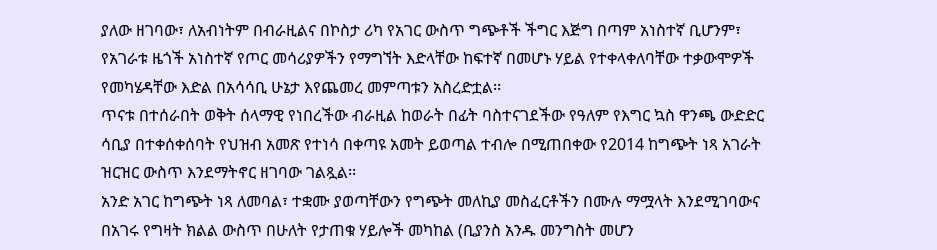ያለው ዘገባው፣ ለአብነትም በብራዚልና በኮስታ ሪካ የአገር ውስጥ ግጭቶች ችግር እጅግ በጣም አነስተኛ ቢሆንም፣ የአገራቱ ዜጎች አነስተኛ የጦር መሳሪያዎችን የማግኘት እድላቸው ከፍተኛ በመሆኑ ሃይል የተቀላቀለባቸው ተቃውሞዎች የመካሄዳቸው እድል በአሳሳቢ ሁኔታ እየጨመረ መምጣቱን አስረድቷል፡፡
ጥናቱ በተሰራበት ወቅት ሰላማዊ የነበረችው ብራዚል ከወራት በፊት ባስተናገደችው የዓለም የእግር ኳስ ዋንጫ ውድድር ሳቢያ በተቀሰቀሰባት የህዝብ አመጽ የተነሳ በቀጣዩ አመት ይወጣል ተብሎ በሚጠበቀው የ2014 ከግጭት ነጻ አገራት ዝርዝር ውስጥ እንደማትኖር ዘገባው ገልጿል፡፡
አንድ አገር ከግጭት ነጻ ለመባል፣ ተቋሙ ያወጣቸውን የግጭት መለኪያ መስፈርቶችን በሙሉ ማሟላት እንደሚገባውና በአገሩ የግዛት ክልል ውስጥ በሁለት የታጠቁ ሃይሎች መካከል (ቢያንስ አንዱ መንግስት መሆን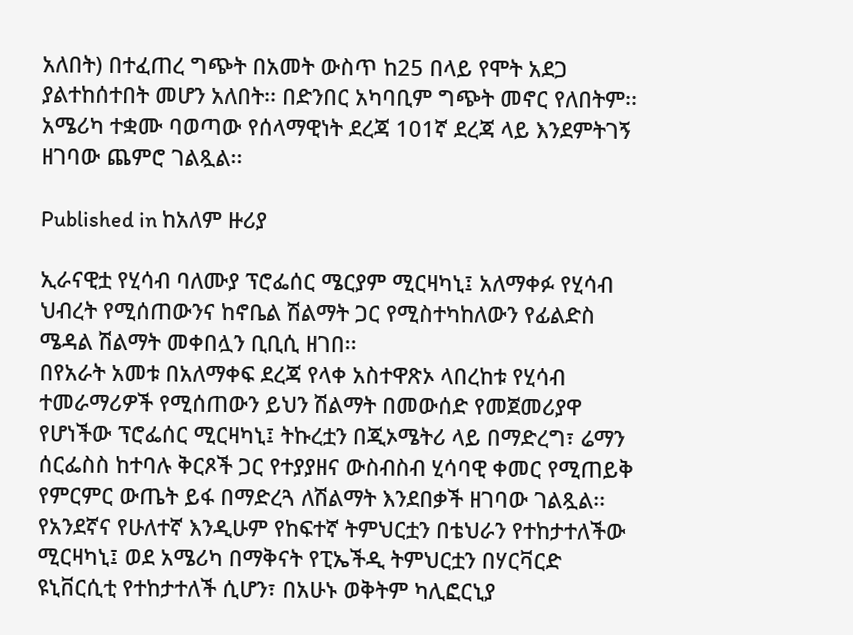አለበት) በተፈጠረ ግጭት በአመት ውስጥ ከ25 በላይ የሞት አደጋ ያልተከሰተበት መሆን አለበት፡፡ በድንበር አካባቢም ግጭት መኖር የለበትም፡፡
አሜሪካ ተቋሙ ባወጣው የሰላማዊነት ደረጃ 101ኛ ደረጃ ላይ እንደምትገኝ ዘገባው ጨምሮ ገልጿል፡፡

Published in ከአለም ዙሪያ

ኢራናዊቷ የሂሳብ ባለሙያ ፕሮፌሰር ሜርያም ሚርዛካኒ፤ አለማቀፉ የሂሳብ ህብረት የሚሰጠውንና ከኖቤል ሽልማት ጋር የሚስተካከለውን የፊልድስ ሜዳል ሽልማት መቀበሏን ቢቢሲ ዘገበ፡፡
በየአራት አመቱ በአለማቀፍ ደረጃ የላቀ አስተዋጽኦ ላበረከቱ የሂሳብ ተመራማሪዎች የሚሰጠውን ይህን ሽልማት በመውሰድ የመጀመሪያዋ የሆነችው ፕሮፌሰር ሚርዛካኒ፤ ትኩረቷን በጂኦሜትሪ ላይ በማድረግ፣ ሬማን ሰርፌስስ ከተባሉ ቅርጾች ጋር የተያያዘና ውስብስብ ሂሳባዊ ቀመር የሚጠይቅ የምርምር ውጤት ይፋ በማድረጓ ለሽልማት እንደበቃች ዘገባው ገልጿል፡፡
የአንደኛና የሁለተኛ እንዲሁም የከፍተኛ ትምህርቷን በቴህራን የተከታተለችው ሚርዛካኒ፤ ወደ አሜሪካ በማቅናት የፒኤችዲ ትምህርቷን በሃርቫርድ ዩኒቨርሲቲ የተከታተለች ሲሆን፣ በአሁኑ ወቅትም ካሊፎርኒያ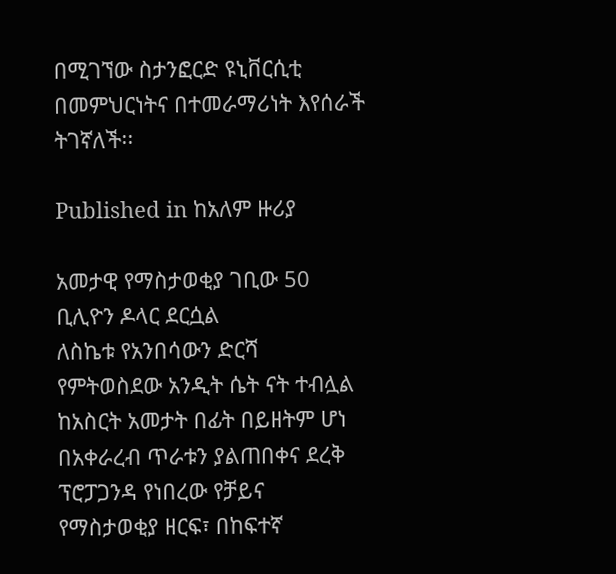በሚገኘው ስታንፎርድ ዩኒቨርሲቲ በመምህርነትና በተመራማሪነት እየሰራች ትገኛለች፡፡

Published in ከአለም ዙሪያ

አመታዊ የማስታወቂያ ገቢው 50 ቢሊዮን ዶላር ደርሷል
ለስኬቱ የአንበሳውን ድርሻ የምትወስደው አንዲት ሴት ናት ተብሏል
ከአስርት አመታት በፊት በይዘትም ሆነ በአቀራረብ ጥራቱን ያልጠበቀና ደረቅ ፕሮፓጋንዳ የነበረው የቻይና የማስታወቂያ ዘርፍ፣ በከፍተኛ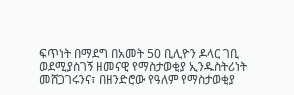ፍጥነት በማደግ በአመት 50 ቢሊዮን ዶላር ገቢ ወደሚያስገኝ ዘመናዊ የማስታወቂያ ኢንዱስትሪነት መሸጋገሩንና፣ በዘንድሮው የዓለም የማስታወቂያ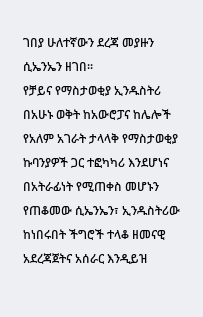ገበያ ሁለተኛውን ደረጃ መያዙን ሲኤንኤን ዘገበ፡፡
የቻይና የማስታወቂያ ኢንዱስትሪ በአሁኑ ወቅት ከአውሮፓና ከሌሎች የአለም አገራት ታላላቅ የማስታወቂያ ኩባንያዎች ጋር ተፎካካሪ እንደሆነና በአትራፊነት የሚጠቀስ መሆኑን የጠቆመው ሲኤንኤን፣ ኢንዱስትሪው ከነበሩበት ችግሮች ተላቆ ዘመናዊ አደረጃጀትና አሰራር እንዲይዝ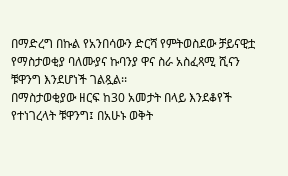በማድረግ በኩል የአንበሳውን ድርሻ የምትወስደው ቻይናዊቷ የማስታወቂያ ባለሙያና ኩባንያ ዋና ስራ አስፈጻሚ ሺናን ቹዋንግ እንደሆነች ገልጿል፡፡
በማስታወቂያው ዘርፍ ከ30 አመታት በላይ እንደቆየች የተነገረላት ቹዋንግ፤ በአሁኑ ወቅት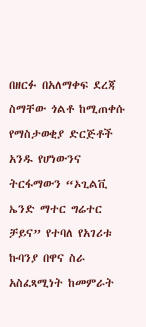በዘርፉ በአለማቀፍ ደረጃ ስማቸው ጎልቶ ከሚጠቀሱ የማስታወቂያ ድርጅቶች አንዱ የሆነውንና ትርፋማውን “ኦጊልቪ ኤንድ ማተር ግሬተር ቻይና” የተባለ የአገሪቱ ኩባንያ በዋና ስራ አስፈጻሚነት ከመምራት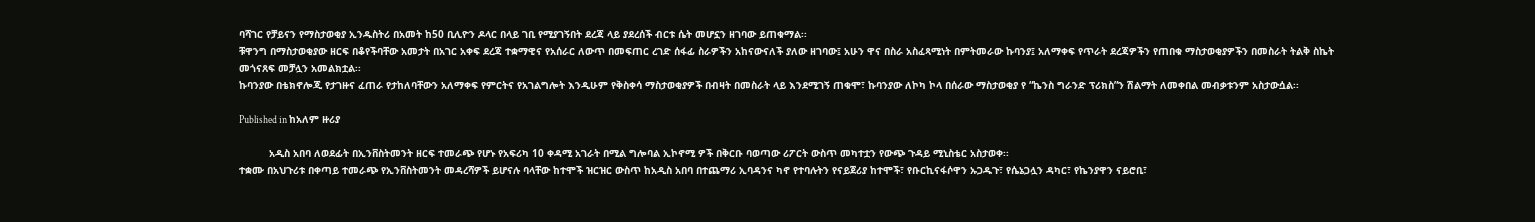ባሻገር የቻይናን የማስታወቂያ ኢንዱስትሪ በአመት ከ50 ቢሊዮን ዶላር በላይ ገቢ የሚያገኝበት ደረጃ ላይ ያደረሰች ብርቱ ሴት መሆኗን ዘገባው ይጠቁማል፡፡
ቹዋንግ በማስታወቂያው ዘርፍ በቆየችባቸው አመታት በአገር አቀፍ ደረጃ ተቋማዊና የአሰራር ለውጥ በመፍጠር ረገድ ሰፋፊ ስራዎችን አከናውናለች ያለው ዘገባው፤ አሁን ዋና በስራ አስፈጻሚነት በምትመራው ኩባንያ፤ አለማቀፍ የጥራት ደረጃዎችን የጠበቁ ማስታወቂያዎችን በመስራት ትልቅ ስኬት መጎናጸፍ መቻሏን አመልክቷል፡፡
ኩባንያው በቴክኖሎጂ የታገዙና ፈጠራ የታከለባቸውን አለማቀፍ የምርትና የአገልግሎት እንዲሁም የቅስቀሳ ማስታወቂያዎች በብዛት በመስራት ላይ እንደሚገኝ ጠቁሞ፣ ኩባንያው ለኮካ ኮላ በሰራው ማስታወቂያ የ “ኬንስ ግራንድ ፕሪክስ”ን ሽልማት ለመቀበል መብቃቱንም አስታውሷል፡፡

Published in ከአለም ዙሪያ

          አዲስ አበባ ለወደፊት በኢንቨስትመንት ዘርፍ ተመራጭ የሆኑ የአፍሪካ 10 ቀዳሚ አገራት በሚል ግሎባል ኢኮኖሚ ዎች በቅርቡ ባወጣው ሪፖርት ውስጥ መካተቷን የውጭ ጉዳይ ሚኒስቴር አስታወቀ፡፡
ተቋሙ በአህጉሪቱ በቀጣይ ተመራጭ የኢንቨስትመንት መዳረሻዎች ይሆናሉ ባላቸው ከተሞች ዝርዝር ውስጥ ከአዲስ አበባ በተጨማሪ ኢባዳንና ካኖ የተባሉትን የናይጀሪያ ከተሞች፣ የቡርኪናፋሶዋን ኡጋዱጉ፣ የሴኔጋሏን ዳካር፣ የኬንያዋን ናይሮቢ፣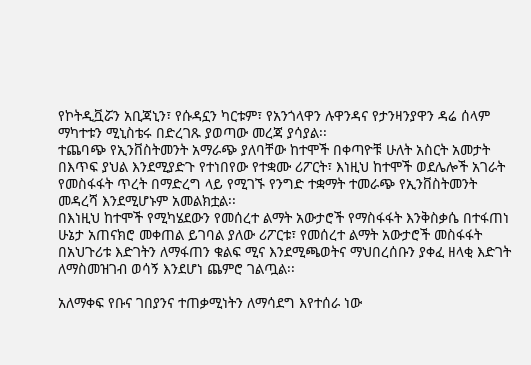የኮትዲቯሯን አቢጃኒን፣ የሱዳኗን ካርቱም፣ የአንጎላዋን ሉዋንዳና የታንዛንያዋን ዳሬ ሰላም ማካተቱን ሚኒስቴሩ በድረገጹ ያወጣው መረጃ ያሳያል፡፡
ተጨባጭ የኢንቨስትመንት አማራጭ ያለባቸው ከተሞች በቀጣዮቹ ሁለት አስርት አመታት  በእጥፍ ያህል እንደሚያድጉ የተነበየው የተቋሙ ሪፖርት፣ እነዚህ ከተሞች ወደሌሎች አገራት የመስፋፋት ጥረት በማድረግ ላይ የሚገኙ የንግድ ተቋማት ተመራጭ የኢንቨስትመንት መዳረሻ እንደሚሆኑም አመልክቷል፡፡
በእነዚህ ከተሞች የሚካሄደውን የመሰረተ ልማት አውታሮች የማስፋፋት እንቅስቃሴ በተፋጠነ ሁኔታ አጠናክሮ መቀጠል ይገባል ያለው ሪፖርቱ፣ የመሰረተ ልማት አውታሮች መስፋፋት በአህጉሪቱ እድገትን ለማፋጠን ቁልፍ ሚና እንደሚጫወትና ማህበረሰቡን ያቀፈ ዘላቂ እድገት ለማስመዝገብ ወሳኝ እንደሆነ ጨምሮ ገልጧል፡፡

አለማቀፍ የቡና ገበያንና ተጠቃሚነትን ለማሳደግ እየተሰራ ነው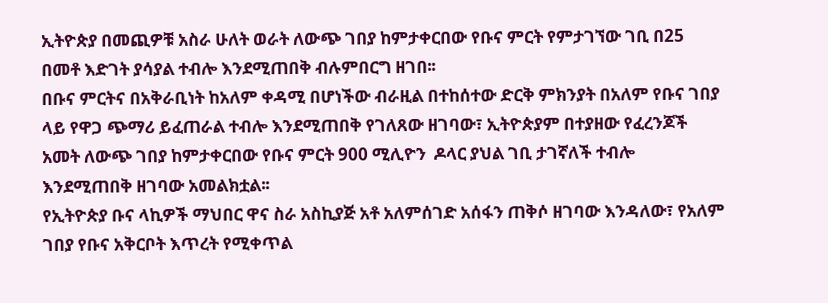ኢትዮጵያ በመጪዎቹ አስራ ሁለት ወራት ለውጭ ገበያ ከምታቀርበው የቡና ምርት የምታገኘው ገቢ በ25 በመቶ እድገት ያሳያል ተብሎ እንደሚጠበቅ ብሉምበርግ ዘገበ፡፡
በቡና ምርትና በአቅራቢነት ከአለም ቀዳሚ በሆነችው ብራዚል በተከሰተው ድርቅ ምክንያት በአለም የቡና ገበያ ላይ የዋጋ ጭማሪ ይፈጠራል ተብሎ እንደሚጠበቅ የገለጸው ዘገባው፣ ኢትዮጵያም በተያዘው የፈረንጆች አመት ለውጭ ገበያ ከምታቀርበው የቡና ምርት 900 ሚሊዮን  ዶላር ያህል ገቢ ታገኛለች ተብሎ እንደሚጠበቅ ዘገባው አመልክቷል፡፡
የኢትዮጵያ ቡና ላኪዎች ማህበር ዋና ስራ አስኪያጅ አቶ አለምሰገድ አሰፋን ጠቅሶ ዘገባው እንዳለው፣ የአለም ገበያ የቡና አቅርቦት እጥረት የሚቀጥል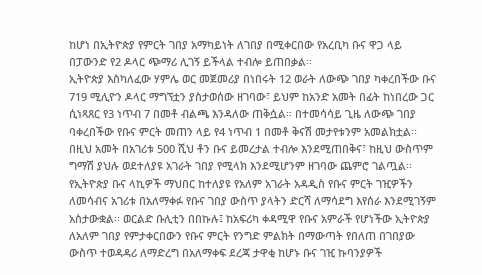ከሆነ በኢትዮጵያ የምርት ገበያ አማካይነት ለገበያ በሚቀርበው የአረቢካ ቡና ዋጋ ላይ በፓውንድ የ2 ዶላር ጭማሪ ሊገኝ ይችላል ተብሎ ይጠበቃል፡፡
ኢትዮጵያ እስካለፈው ሃምሌ ወር መጀመሪያ በነበሩት 12 ወራት ለውጭ ገበያ ካቀረበችው ቡና 719 ሚሊዮን ዶላር ማግኘቷን ያስታወሰው ዘገባው፣ ይህም ከአንድ አመት በፊት ከነበረው ጋር ሲነጻጸር የ3 ነጥብ 7 በመቶ ብልጫ እንዳለው ጠቅሷል። በተመሳሳይ ጊዜ ለውጭ ገበያ ባቀረበችው የቡና ምርት መጠን ላይ የ4 ነጥብ 1 በመቶ ቅናሽ መታየቱንም አመልክቷል፡፡
በዚህ አመት በአገሪቱ 500 ሺህ ቶን ቡና ይመረታል ተብሎ እንደሚጠበቅና፣ ከዚህ ውስጥም ግማሽ ያህሉ ወደተለያዩ አገራት ገበያ የሚላክ እንደሚሆንም ዘገባው ጨምሮ ገልጧል፡፡
የኢትዮጵያ ቡና ላኪዎች ማህበር ከተለያዩ የአለም አገራት አዳዲስ የቡና ምርት ገዢዎችን ለመሳብና አገሪቱ በአለማቀፉ የቡና ገበያ ውስጥ ያላትን ድርሻ ለማሳደግ እየሰራ እንደሚገኝም አስታውቋል፡፡ ወርልድ ቡሊቲን በበኩሉ፤ ከአፍሪካ ቀዳሚዋ የቡና አምራች የሆነችው ኢትዮጵያ ለአለም ገበያ የምታቀርበውን የቡና ምርት የንግድ ምልክት በማውጣት የበለጠ በገበያው ውስጥ ተወዳዳሪ ለማድረግ በአለማቀፍ ደረጃ ታዋቂ ከሆኑ ቡና ገዢ ኩባንያዎች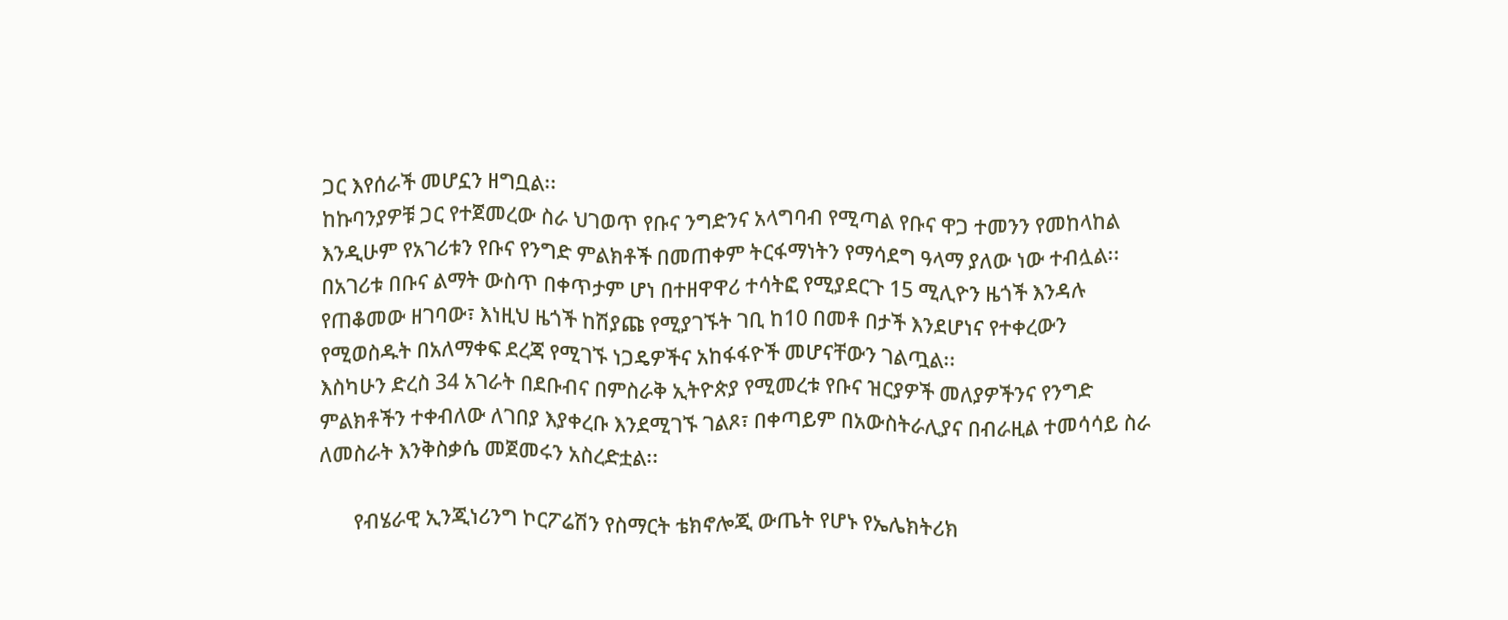ጋር እየሰራች መሆኗን ዘግቧል፡፡
ከኩባንያዎቹ ጋር የተጀመረው ስራ ህገወጥ የቡና ንግድንና አላግባብ የሚጣል የቡና ዋጋ ተመንን የመከላከል እንዲሁም የአገሪቱን የቡና የንግድ ምልክቶች በመጠቀም ትርፋማነትን የማሳደግ ዓላማ ያለው ነው ተብሏል፡፡
በአገሪቱ በቡና ልማት ውስጥ በቀጥታም ሆነ በተዘዋዋሪ ተሳትፎ የሚያደርጉ 15 ሚሊዮን ዜጎች እንዳሉ የጠቆመው ዘገባው፣ እነዚህ ዜጎች ከሽያጩ የሚያገኙት ገቢ ከ10 በመቶ በታች እንደሆነና የተቀረውን የሚወስዱት በአለማቀፍ ደረጃ የሚገኙ ነጋዴዎችና አከፋፋዮች መሆናቸውን ገልጧል፡፡
እስካሁን ድረስ 34 አገራት በደቡብና በምስራቅ ኢትዮጵያ የሚመረቱ የቡና ዝርያዎች መለያዎችንና የንግድ ምልክቶችን ተቀብለው ለገበያ እያቀረቡ እንደሚገኙ ገልጾ፣ በቀጣይም በአውስትራሊያና በብራዚል ተመሳሳይ ስራ ለመስራት እንቅስቃሴ መጀመሩን አስረድቷል፡፡

       የብሄራዊ ኢንጂነሪንግ ኮርፖሬሽን የስማርት ቴክኖሎጂ ውጤት የሆኑ የኤሌክትሪክ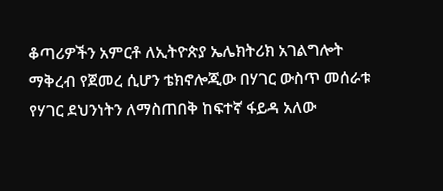ቆጣሪዎችን አምርቶ ለኢትዮጵያ ኤሌክትሪክ አገልግሎት ማቅረብ የጀመረ ሲሆን ቴክኖሎጂው በሃገር ውስጥ መሰራቱ የሃገር ደህንነትን ለማስጠበቅ ከፍተኛ ፋይዳ አለው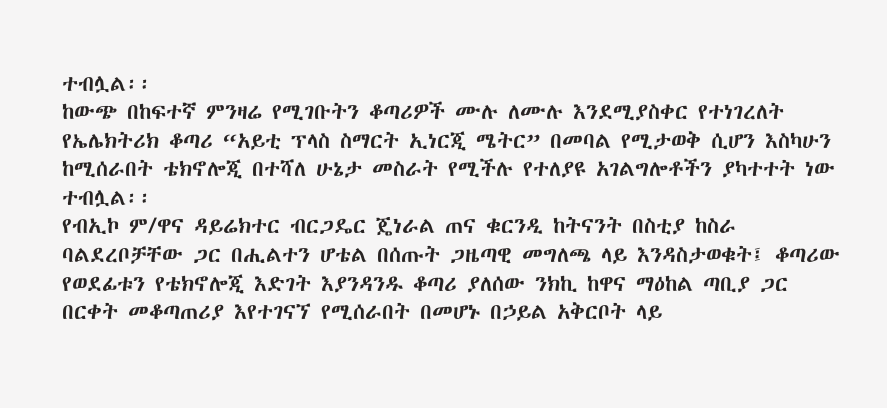ተብሏል፡፡
ከውጭ በከፍተኛ ምንዛሬ የሚገቡትን ቆጣሪዎች ሙሉ ለሙሉ እንደሚያስቀር የተነገረለት የኤሌክትሪክ ቆጣሪ “አይቲ ፕላስ ስማርት ኢነርጂ ሜትር” በመባል የሚታወቅ ሲሆን እስካሁን ከሚሰራበት ቴክኖሎጂ በተሻለ ሁኔታ መስራት የሚችሉ የተለያዩ አገልግሎቶችን ያካተተት ነው ተብሏል፡፡
የብኢኮ ም/ዋና ዳይሬክተር ብርጋዴር ጄነራል ጠና ቁርንዲ ከትናንት በስቲያ ከስራ ባልደረቦቻቸው ጋር በሒልተን ሆቴል በሰጡት ጋዜጣዊ መግለጫ ላይ እንዳስታወቁት፤ ቆጣሪው የወደፊቱን የቴክኖሎጂ እድገት እያንዳንዱ ቆጣሪ ያለሰው ንክኪ ከዋና ማዕከል ጣቢያ ጋር በርቀት መቆጣጠሪያ እየተገናኘ የሚሰራበት በመሆኑ በኃይል አቅርቦት ላይ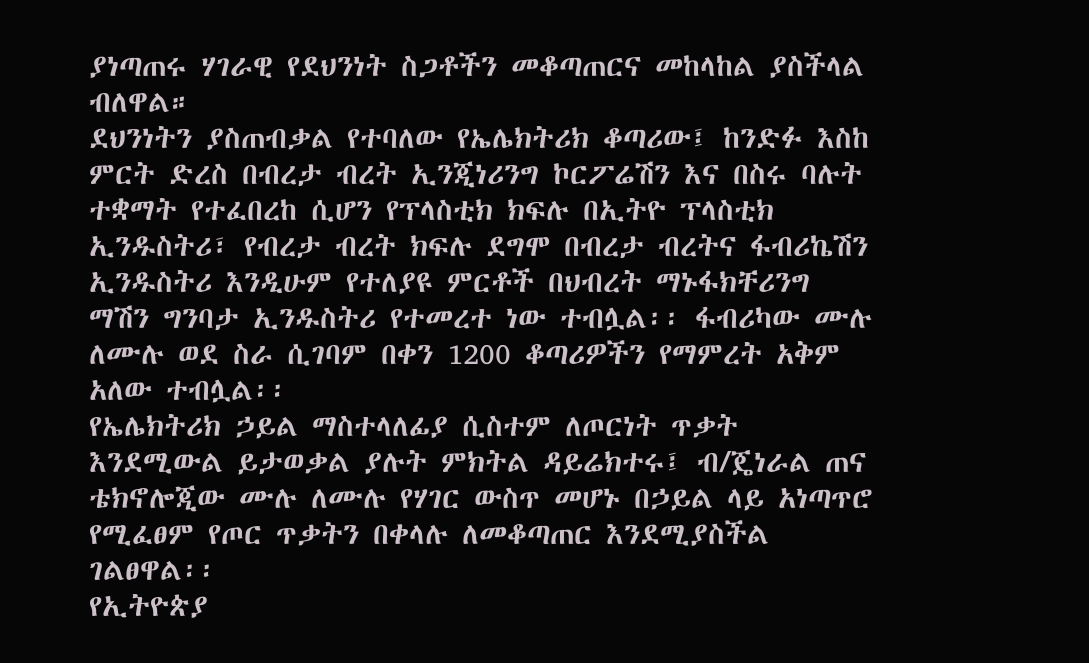ያነጣጠሩ ሃገራዊ የደህንነት ስጋቶችን መቆጣጠርና መከላከል ያስችላል ብለዋል።
ደህንነትን ያስጠብቃል የተባለው የኤሌክትሪክ ቆጣሪው፤ ከንድፉ እስከ ምርት ድረስ በብረታ ብረት ኢንጂነሪንግ ኮርፖሬሽን እና በስሩ ባሉት ተቋማት የተፈበረከ ሲሆን የፕላስቲክ ክፍሉ በኢትዮ ፕላስቲክ ኢንዱስትሪ፣ የብረታ ብረት ክፍሉ ደግሞ በብረታ ብረትና ፋብሪኬሽን ኢንዱስትሪ እንዲሁም የተለያዩ ምርቶች በህብረት ማኑፋክቸሪንግ ማሽን ግንባታ ኢንዱስትሪ የተመረተ ነው ተብሏል፡፡ ፋብሪካው ሙሉ ለሙሉ ወደ ስራ ሲገባም በቀን 1200 ቆጣሪዎችን የማምረት አቅም አለው ተብሏል፡፡
የኤሌክትሪክ ኃይል ማስተላለፊያ ሲስተም ለጦርነት ጥቃት እንደሚውል ይታወቃል ያሉት ምክትል ዳይሬክተሩ፤ ብ/ጄነራል ጠና ቴክኖሎጂው ሙሉ ለሙሉ የሃገር ውስጥ መሆኑ በኃይል ላይ አነጣጥሮ የሚፈፀም የጦር ጥቃትን በቀላሉ ለመቆጣጠር እንደሚያስችል ገልፀዋል፡፡
የኢትዮጵያ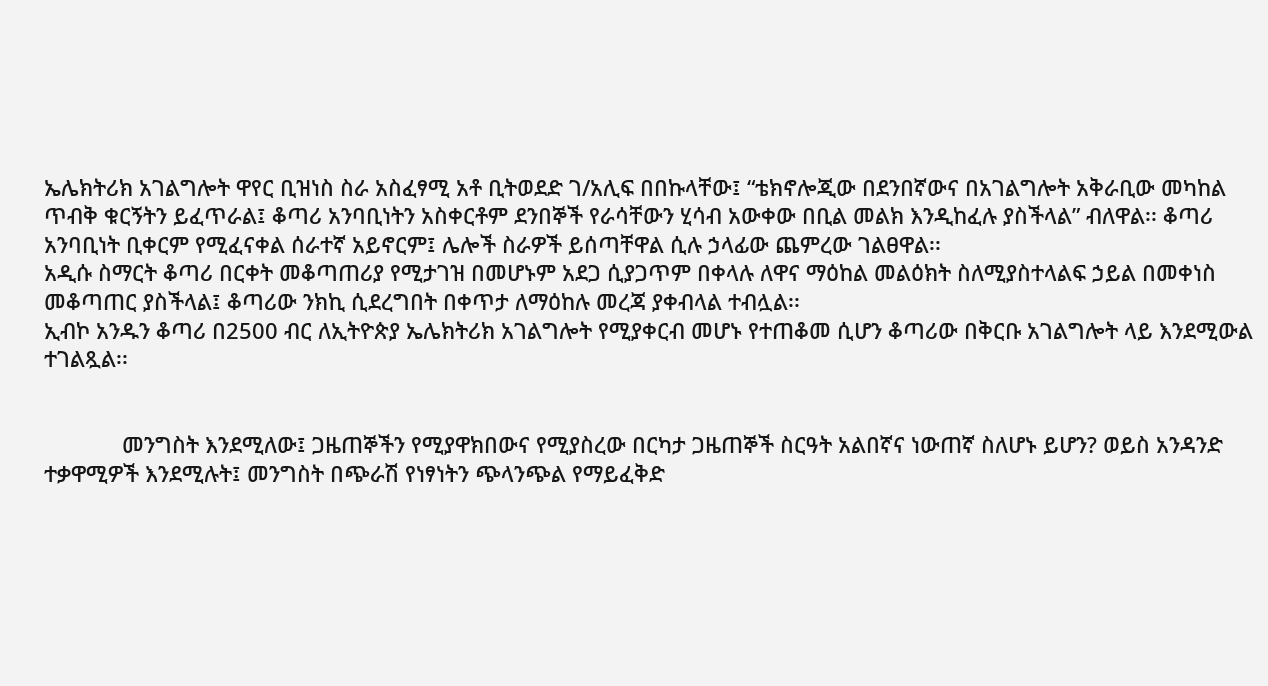ኤሌክትሪክ አገልግሎት ዋየር ቢዝነስ ስራ አስፈፃሚ አቶ ቢትወደድ ገ/አሊፍ በበኩላቸው፤ “ቴክኖሎጂው በደንበኛውና በአገልግሎት አቅራቢው መካከል ጥብቅ ቁርኝትን ይፈጥራል፤ ቆጣሪ አንባቢነትን አስቀርቶም ደንበኞች የራሳቸውን ሂሳብ አውቀው በቢል መልክ እንዲከፈሉ ያስችላል” ብለዋል፡፡ ቆጣሪ አንባቢነት ቢቀርም የሚፈናቀል ሰራተኛ አይኖርም፤ ሌሎች ስራዎች ይሰጣቸዋል ሲሉ ኃላፊው ጨምረው ገልፀዋል፡፡
አዲሱ ስማርት ቆጣሪ በርቀት መቆጣጠሪያ የሚታገዝ በመሆኑም አደጋ ሲያጋጥም በቀላሉ ለዋና ማዕከል መልዕክት ስለሚያስተላልፍ ኃይል በመቀነስ መቆጣጠር ያስችላል፤ ቆጣሪው ንክኪ ሲደረግበት በቀጥታ ለማዕከሉ መረጃ ያቀብላል ተብሏል፡፡
ኢብኮ አንዱን ቆጣሪ በ2500 ብር ለኢትዮጵያ ኤሌክትሪክ አገልግሎት የሚያቀርብ መሆኑ የተጠቆመ ሲሆን ቆጣሪው በቅርቡ አገልግሎት ላይ እንደሚውል ተገልጿል፡፡


             መንግስት እንደሚለው፤ ጋዜጠኞችን የሚያዋክበውና የሚያስረው በርካታ ጋዜጠኞች ስርዓት አልበኛና ነውጠኛ ስለሆኑ ይሆን? ወይስ አንዳንድ ተቃዋሚዎች እንደሚሉት፤ መንግስት በጭራሽ የነፃነትን ጭላንጭል የማይፈቅድ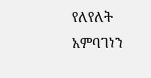የለየለት አምባገነን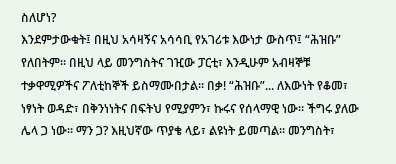ስለሆነ?
እንደምታውቁት፤ በዚህ አሳዛኝና አሳሳቢ የአገሪቱ እውነታ ውስጥ፤ “ሕዝቡ” የለበትም። በዚህ ላይ መንግስትና ገዢው ፓርቲ፣ እንዲሁም አብዛኞቹ ተቃዋሚዎችና ፖለቲከኞች ይስማሙበታል። በቃ! “ሕዝቡ”... ለእውነት የቆመ፣ ነፃነት ወዳድ፣ በቅንነነትና በፍትህ የሚያምን፣ ኩሩና የሰላማዊ ነው። ችግሩ ያለው ሌላ ጋ ነው። ማን ጋ? እዚህኛው ጥያቄ ላይ፣ ልዩነት ይመጣል። መንግስት፣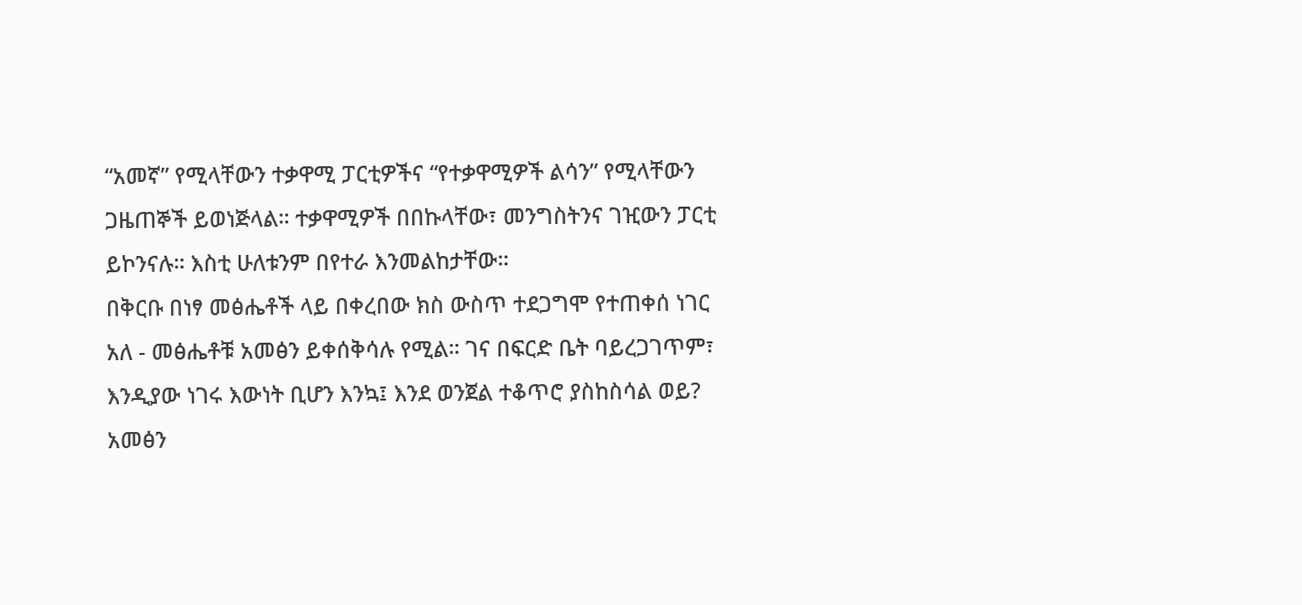“አመኛ” የሚላቸውን ተቃዋሚ ፓርቲዎችና “የተቃዋሚዎች ልሳን” የሚላቸውን ጋዜጠኞች ይወነጅላል። ተቃዋሚዎች በበኩላቸው፣ መንግስትንና ገዢውን ፓርቲ ይኮንናሉ። እስቲ ሁለቱንም በየተራ እንመልከታቸው።
በቅርቡ በነፃ መፅሔቶች ላይ በቀረበው ክስ ውስጥ ተደጋግሞ የተጠቀሰ ነገር አለ - መፅሔቶቹ አመፅን ይቀሰቅሳሉ የሚል። ገና በፍርድ ቤት ባይረጋገጥም፣ እንዲያው ነገሩ እውነት ቢሆን እንኳ፤ እንደ ወንጀል ተቆጥሮ ያስከስሳል ወይ? አመፅን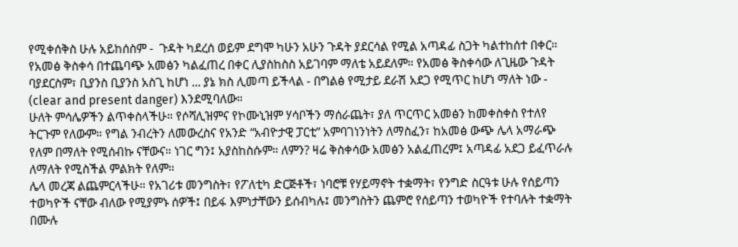የሚቀሰቅስ ሁሉ አይከሰስም -  ጉዳት ካደረሰ ወይም ደግሞ ካሁን አሁን ጉዳት ያደርሳል የሚል አጣዳፊ ስጋት ካልተከሰተ በቀር። የአመፅ ቅስቀሳ በተጨባጭ አመፅን ካልፈጠረ በቀር ሊያስከስስ አይገባም ማለቴ አይደለም። የአመፅ ቅስቀሳው ለጊዜው ጉዳት ባያደርስም፣ ቢያንስ ቢያንስ አስጊ ከሆነ ... ያኔ ክስ ሊመጣ ይችላል - በግልፅ የሚታይ ደራሽ አደጋ የሚጥር ከሆነ ማለት ነው - (clear and present danger) እንደሚባለው።
ሁለት ምሳሌዎችን ልጥቀስላችሁ። የሶሻሊዝምና የኮሙኒዝም ሃሳቦችን ማሰራጨት፣ ያለ ጥርጥር አመፅን ከመቀስቀስ የተለየ ትርጉም የለውም። የግል ንብረትን ለመውረስና የአንድ “አብዮታዊ ፓርቲ” አምባገነንነትን ለማስፈን፣ ከአመፅ ውጭ ሌላ አማራጭ የለም በማለት የሚሰብኩ ናቸውና። ነገር ግን፤ አያስከስሱም። ለምን? ዛሬ ቅስቀሳው አመፅን አልፈጠረም፤ አጣዳፊ አደጋ ይፈጥራሉ ለማለት የሚስችል ምልክት የለም።
ሌላ መረጃ ልጨምርላችሁ። የአገሪቱ መንግስት፣ የፖለቲካ ድርጅቶች፣ ነባሮቹ የሃይማኖት ተቋማት፣ የንግድ ስርዓቱ ሁሉ የሰይጣን ተወካዮች ናቸው ብለው የሚያምኑ ሰዎች፤ በይፋ እምነታቸውን ይሰብካሉ፤ መንግስትን ጨምሮ የሰይጣን ተወካዮች የተባሉት ተቋማት በሙሉ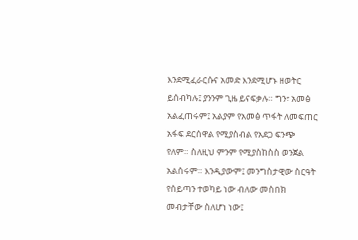እንደሚፈራርሱና አመድ እንደሚሆኑ ዘወትር ይሰብካሉ፤ ያንንም ጊዜ ይናፍቃሉ። ግን፣ አመፅ አልፈጠሩም፤ አልያም የአመፅ ጥፋት ለመፍጠር አፋፍ ደርሰዋል የሚያስብል የአደጋ ፍንጭ የለም። ስለዚህ ምንም የሚያስከስስ ወንጀል አልሰሩም። እንዲያውም፤ መንግስታዊው ስርዓት የሰይጣን ተወካይ ነው ብለው መስበክ መብታቸው ስለሆነ ነው፤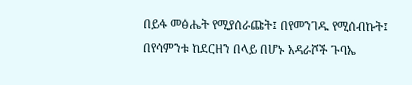በይፋ መፅሔት የሚያሰራጩት፤ በየመንገዱ የሚሰብኩት፤ በየሳምንቱ ከደርዘን በላይ በሆኑ አዳራሾች ጉባኤ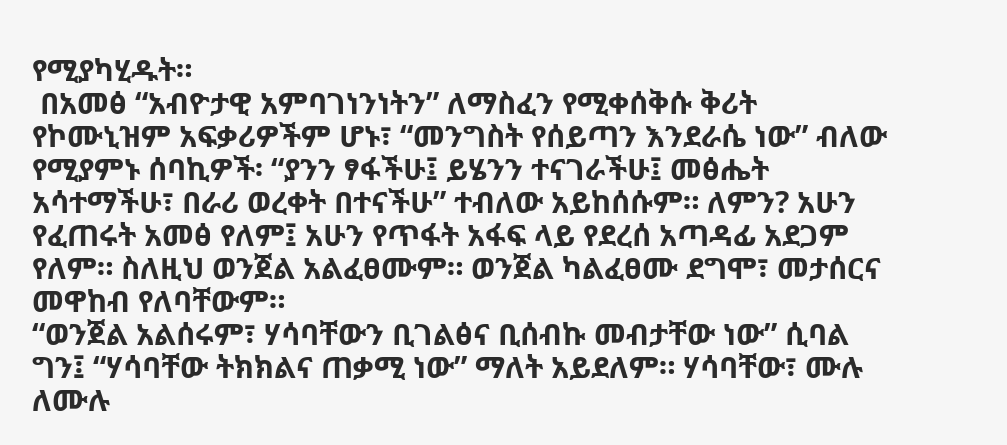የሚያካሂዱት።
 በአመፅ “አብዮታዊ አምባገነንነትን” ለማስፈን የሚቀሰቅሱ ቅሪት የኮሙኒዝም አፍቃሪዎችም ሆኑ፣ “መንግስት የሰይጣን እንደራሴ ነው” ብለው የሚያምኑ ሰባኪዎች፡ “ያንን ፃፋችሁ፤ ይሄንን ተናገራችሁ፤ መፅሔት አሳተማችሁ፣ በራሪ ወረቀት በተናችሁ” ተብለው አይከሰሱም። ለምን? አሁን የፈጠሩት አመፅ የለም፤ አሁን የጥፋት አፋፍ ላይ የደረሰ አጣዳፊ አደጋም የለም። ስለዚህ ወንጀል አልፈፀሙም። ወንጀል ካልፈፀሙ ደግሞ፣ መታሰርና መዋከብ የለባቸውም።
“ወንጀል አልሰሩም፣ ሃሳባቸውን ቢገልፅና ቢሰብኩ መብታቸው ነው” ሲባል ግን፤ “ሃሳባቸው ትክክልና ጠቃሚ ነው” ማለት አይደለም። ሃሳባቸው፣ ሙሉ ለሙሉ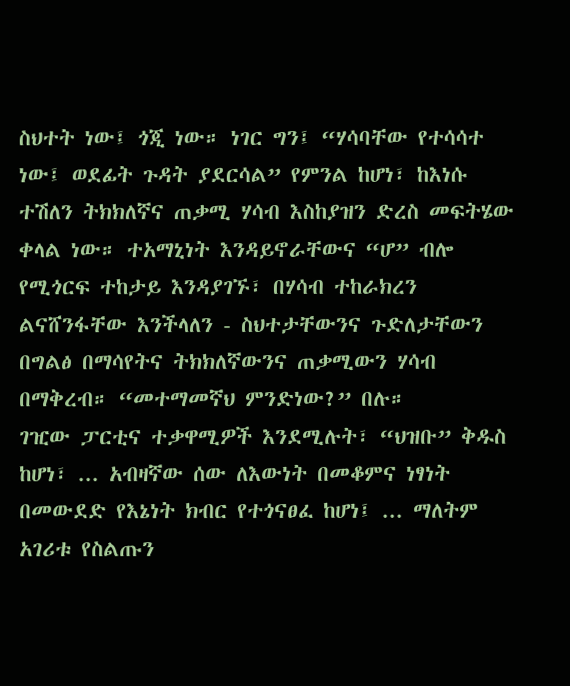ስህተት ነው፤ ጎጂ ነው። ነገር ግን፤ “ሃሳባቸው የተሳሳተ ነው፤ ወደፊት ጉዳት ያደርሳል” የምንል ከሆነ፣ ከእነሱ ተሽለን ትክክለኛና ጠቃሚ ሃሳብ እስከያዝን ድረስ መፍትሄው ቀላል ነው። ተአማኒነት እንዳይኖራቸውና “ሆ” ብሎ የሚጎርፍ ተከታይ እንዳያገኙ፣ በሃሳብ ተከራክረን ልናሸንፋቸው እንችላለን - ስህተታቸውንና ጉድለታቸውን በግልፅ በማሳየትና ትክክለኛውንና ጠቃሚውን ሃሳብ በማቅረብ። “መተማመኛህ ምንድነው?” በሉ።
ገዢው ፓርቲና ተቃዋሚዎች እንደሚሉት፣ “ህዝቡ” ቅዱስ ከሆነ፣ ... አብዛኛው ሰው ለእውነት በመቆምና ነፃነት በመውደድ የእኔነት ክብር የተጎናፀፈ ከሆነ፤ ... ማለትም አገሪቱ የስልጡን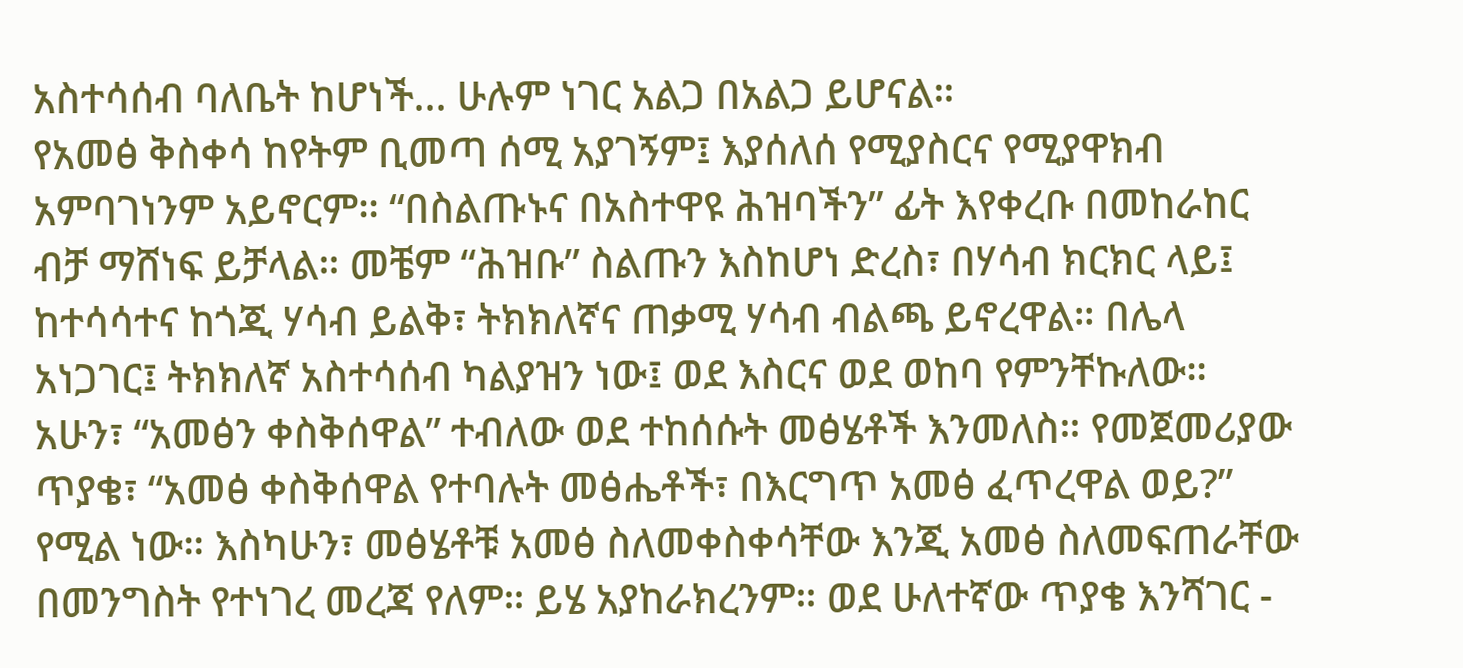አስተሳሰብ ባለቤት ከሆነች... ሁሉም ነገር አልጋ በአልጋ ይሆናል።
የአመፅ ቅስቀሳ ከየትም ቢመጣ ሰሚ አያገኝም፤ እያሰለሰ የሚያስርና የሚያዋክብ አምባገነንም አይኖርም። “በስልጡኑና በአስተዋዩ ሕዝባችን” ፊት እየቀረቡ በመከራከር ብቻ ማሸነፍ ይቻላል። መቼም “ሕዝቡ” ስልጡን እስከሆነ ድረስ፣ በሃሳብ ክርክር ላይ፤ ከተሳሳተና ከጎጂ ሃሳብ ይልቅ፣ ትክክለኛና ጠቃሚ ሃሳብ ብልጫ ይኖረዋል። በሌላ አነጋገር፤ ትክክለኛ አስተሳሰብ ካልያዝን ነው፤ ወደ እስርና ወደ ወከባ የምንቸኩለው።
አሁን፣ “አመፅን ቀስቅሰዋል” ተብለው ወደ ተከሰሱት መፅሄቶች እንመለስ። የመጀመሪያው ጥያቄ፣ “አመፅ ቀስቅሰዋል የተባሉት መፅሔቶች፣ በእርግጥ አመፅ ፈጥረዋል ወይ?” የሚል ነው። እስካሁን፣ መፅሄቶቹ አመፅ ስለመቀስቀሳቸው እንጂ አመፅ ስለመፍጠራቸው በመንግስት የተነገረ መረጃ የለም። ይሄ አያከራክረንም። ወደ ሁለተኛው ጥያቄ እንሻገር -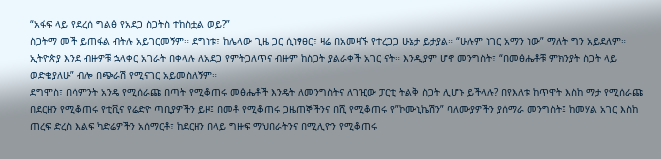“አፋፍ ላይ የደረሰ ግልፅ የአደጋ ስጋትስ ተከስቷል ወይ?”
ስጋትማ መች ይጠፋል ብትሉ አይገርመኝም። ደግነቱ፣ ከሌላው ጊዜ ጋር ሲነፃፀር፣ ዛሬ በአመዛኙ የተረጋጋ ሁኔታ ይታያል። “ሁሉም ነገር አማን ነው” ማለት ግን አይደለም። ኢትዮጵያ እንደ ብዙዎቹ ኋላቀር አገራት በቀላሉ ለአደጋ የምትጋለጥና ብዙም ከስጋት ያልራቀች አገር ናት። እንዲያም ሆኖ መንግስት፣ “በመፅሔቶቹ ምክንያት ስጋት ላይ ወድቄያለሁ” ብሎ በጭራሽ የሚናገር አይመስለኝም።
ደግሞስ፣ በሳምንት አንዴ የሚሰራጩ በጣት የሚቆጠሩ መፅሔቶች እንዴት ለመንግስትና ለገዢው ፓርቲ ትልቅ ስጋት ሊሆኑ ይችላሉ? በየእለቱ ከጥዋት እስከ ማታ የሚሰራጩ በደርዘን የሚቆጠሩ የቲቪና የሬድዮ ጣቢያዎችን ይዞ፤ በመቶ የሚቆጠሩ ጋዜጠኞችንና በሺ የሚቆጠሩ የ”ኮሙኒኬሽን” ባለሙያዎችን ያሰማራ መንግስት፤ ከመሃል አገር እስከ ጠረፍ ድረስ እልፍ ካድሬዎችን አሰማርቶ፣ ከደርዘን በላይ ግዙፍ ማህበራትንና በሚሊዮን የሚቆጠሩ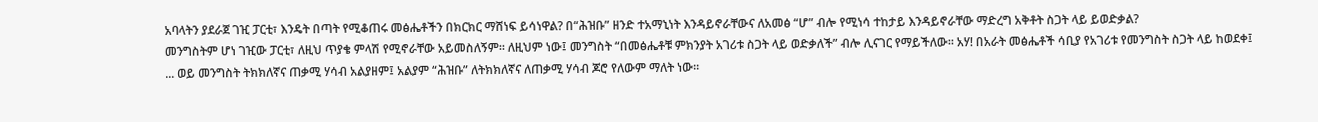አባላትን ያደራጀ ገዢ ፓርቲ፣ እንዴት በጣት የሚቆጠሩ መፅሔቶችን በክርክር ማሸነፍ ይሳነዋል? በ“ሕዝቡ” ዘንድ ተአማኒነት እንዳይኖራቸውና ለአመፅ “ሆ” ብሎ የሚነሳ ተከታይ እንዳይኖራቸው ማድረግ አቅቶት ስጋት ላይ ይወድቃል?
መንግስትም ሆነ ገዢው ፓርቲ፣ ለዚህ ጥያቄ ምላሽ የሚኖራቸው አይመስለኝም። ለዚህም ነው፤ መንግስት “በመፅሔቶቹ ምክንያት አገሪቱ ስጋት ላይ ወድቃለች” ብሎ ሊናገር የማይችለው። አሃ! በአራት መፅሔቶች ሳቢያ የአገሪቱ የመንግስት ስጋት ላይ ከወደቀ፤ ... ወይ መንግስት ትክክለኛና ጠቃሚ ሃሳብ አልያዘም፤ አልያም “ሕዝቡ” ለትክክለኛና ለጠቃሚ ሃሳብ ጆሮ የለውም ማለት ነው።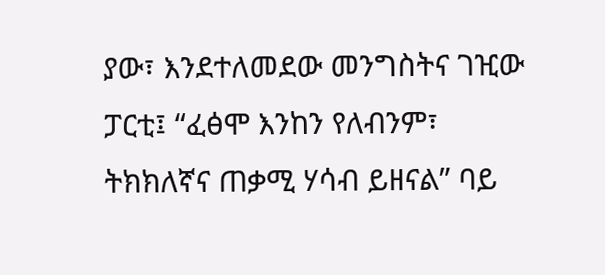ያው፣ እንደተለመደው መንግስትና ገዢው ፓርቲ፤ “ፈፅሞ እንከን የለብንም፣ ትክክለኛና ጠቃሚ ሃሳብ ይዘናል” ባይ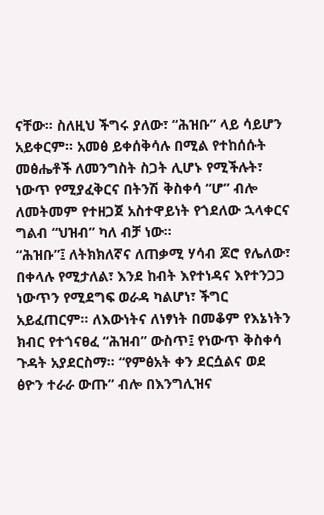ናቸው። ስለዚህ ችግሩ ያለው፣ “ሕዝቡ” ላይ ሳይሆን አይቀርም። አመፅ ይቀሰቅሳሉ በሚል የተከሰሱት መፅሔቶች ለመንግስት ስጋት ሊሆኑ የሚችሉት፣ ነውጥ የሚያፈቅርና በትንሽ ቅስቀሳ “ሆ” ብሎ ለመትመም የተዘጋጀ አስተዋይነት የጎደለው ኋላቀርና ግልብ “ህዝብ” ካለ ብቻ ነው።
“ሕዝቡ”፤ ለትክክለኛና ለጠቃሚ ሃሳብ ጆሮ የሌለው፣ በቀላሉ የሚታለል፣ እንደ ከብት እየተነዳና እየተንጋጋ ነውጥን የሚደግፍ ወራዳ ካልሆነ፣ ችግር አይፈጠርም። ለእውነትና ለነፃነት በመቆም የእኔነትን ክብር የተጎናፀፈ “ሕዝብ” ውስጥ፤ የነውጥ ቅስቀሳ ጉዳት አያደርስማ። “የምፅአት ቀን ደርሷልና ወደ ፅዮን ተራራ ውጡ” ብሎ በእንግሊዝና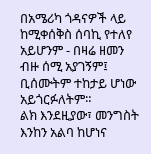በአሜሪካ ጎዳናዎች ላይ ከሚቀሰቅስ ሰባኪ የተለየ አይሆንም - በዛሬ ዘመን ብዙ ሰሚ አያገኝም፤ ቢሰሙትም ተከታይ ሆነው አይጎርፉለትም።
ልክ እንደዚያው፣ መንግስት እንከን አልባ ከሆነና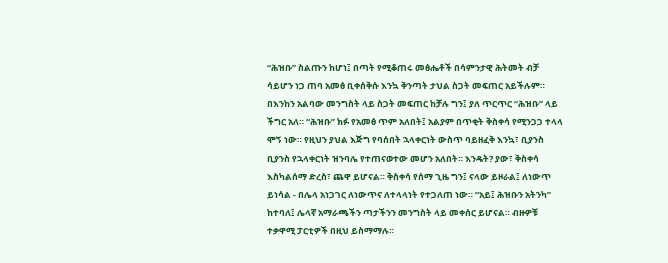“ሕዝቡ” ስልጡን ከሆነ፤ በጣት የሚቆጠሩ መፅሔቶች በሳምንታዊ ሕትመት ብቻ ሳይሆን ነጋ ጠባ አመፅ ቢቀሰቅሱ እንኳ ቅንጣት ታህል ስጋት መፍጠር አይችሉም። በእንከን አልባው መንግስት ላይ ስጋት መፍጠር ከቻሉ ግን፤ ያለ ጥርጥር “ሕዝቡ” ላይ ችግር አለ። “ሕዝቡ” ክፉ የአመፅ ጥም አለበት፤ አልያም በጥቂት ቅስቀሳ የሚንጋጋ ተላላ ሞኝ ነው። የዚህን ያህል እጅግ የባሰበት ኋላቀርነት ውስጥ ባይዘፈቅ እንኳ፣ ቢያንስ ቢያንስ የኋላቀርነት ዝንባሌ የተጠናወተው መሆን አለበት። እንዴት? ያው፣ ቅስቀሳ እስካልሰማ ድረስ፣ ጨዋ ይሆናል። ቅስቀሳ የሰማ ጊዜ ግን፤ ናላው ይዞራል፤ ለነውጥ ይነሳል - በሌላ አነጋገር ለነውጥና ለተላላነት የተጋለጠ ነው። “አይ፤ ሕዝቡን አትንካ” ከተባለ፤ ሌላኛ አማራጫችን ጣታችንን መንግስት ላይ መቀሰር ይሆናል። ብዙዎቹ ተቃዋሚ ፓርቲዎች በዚህ ይስማማሉ።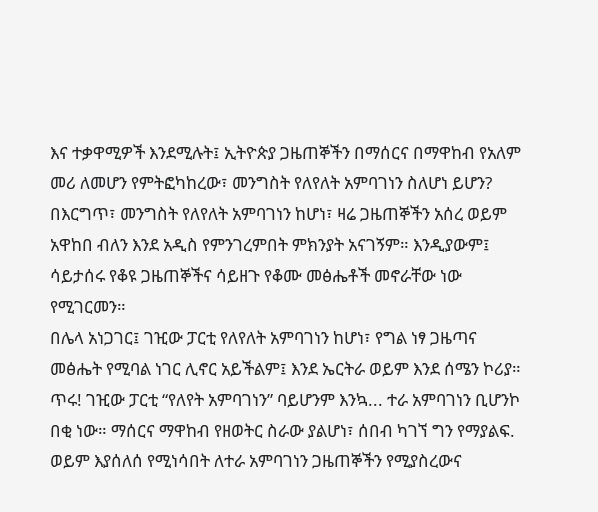እና ተቃዋሚዎች እንደሚሉት፤ ኢትዮጵያ ጋዜጠኞችን በማሰርና በማዋከብ የአለም መሪ ለመሆን የምትፎካከረው፣ መንግስት የለየለት አምባገነን ስለሆነ ይሆን? በእርግጥ፣ መንግስት የለየለት አምባገነን ከሆነ፣ ዛሬ ጋዜጠኞችን አሰረ ወይም አዋከበ ብለን እንደ አዲስ የምንገረምበት ምክንያት አናገኝም። እንዲያውም፤ ሳይታሰሩ የቆዩ ጋዜጠኞችና ሳይዘጉ የቆሙ መፅሔቶች መኖራቸው ነው የሚገርመን።
በሌላ አነጋገር፤ ገዢው ፓርቲ የለየለት አምባገነን ከሆነ፣ የግል ነፃ ጋዜጣና መፅሔት የሚባል ነገር ሊኖር አይችልም፤ እንደ ኤርትራ ወይም እንደ ሰሜን ኮሪያ። ጥሩ! ገዢው ፓርቲ “የለየት አምባገነን” ባይሆንም እንኳ... ተራ አምባገነን ቢሆንኮ በቂ ነው። ማሰርና ማዋከብ የዘወትር ስራው ያልሆነ፣ ሰበብ ካገኘ ግን የማያልፍ. ወይም እያሰለሰ የሚነሳበት ለተራ አምባገነን ጋዜጠኞችን የሚያስረውና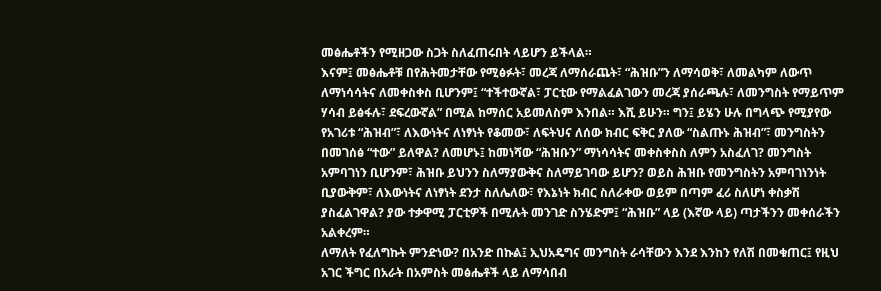መፅሔቶችን የሚዘጋው ስጋት ስለፈጠሩበት ላይሆን ይችላል።
እናም፤ መፅሔቶቹ በየሕትመታቸው የሚፅፉት፣ መረጃ ለማሰራጨት፣ “ሕዝቡ”ን ለማሳወቅ፣ ለመልካም ለውጥ ለማነሳሳትና ለመቀስቀስ ቢሆንም፤ “ተችተውኛል፣ ፓርቲው የማልፈልገውን መረጃ ያሰራጫሉ፣ ለመንግስት የማይጥም ሃሳብ ይፅፋሉ፣ ደፍረውኛል” በሚል ከማሰር አይመለስም እንበል። እሺ ይሁን። ግን፤ ይሄን ሁሉ በግላጭ የሚያየው የአገሪቱ “ሕዝብ”፣ ለእውነትና ለነፃነት የቆመው፣ ለፍትህና ለሰው ክብር ፍቅር ያለው “ስልጡኑ ሕዝብ”፣ መንግስትን በመገሰፅ “ተው” ይለዋል? ለመሆኑ፤ ከመነሻው “ሕዝቡን” ማነሳሳትና መቀስቀስስ ለምን አስፈለገ? መንግስት አምባገነን ቢሆንም፣ ሕዝቡ ይህንን ስለማያውቅና ስለማይገባው ይሆን? ወይስ ሕዝቡ የመንግስትን አምባገነንነት ቢያውቅም፣ ለእውነትና ለነፃነት ደንታ ስለሌለው፣ የእኔነት ክብር ስለራቀው ወይም በጣም ፈሪ ስለሆነ ቀስቃሽ ያስፈልገዋል? ያው ተቃዋሚ ፓርቲዎች በሚሉት መንገድ ስንሄድም፤ “ሕዝቡ” ላይ (እኛው ላይ) ጣታችንን መቀሰራችን አልቀረም።
ለማለት የፈለግኩት ምንድነው? በአንድ በኩል፤ ኢህአዴግና መንግስት ራሳቸውን እንደ እንከን የለሽ በመቁጠር፤ የዚህ አገር ችግር በአራት በአምስት መፅሔቶች ላይ ለማሳበብ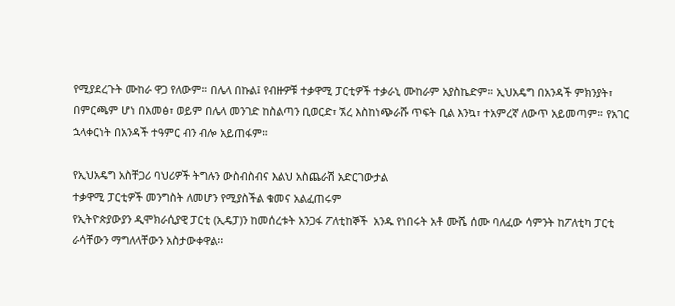የሚያደረጉት ሙከራ ዋጋ የለውም። በሌላ በኩል፤ የብዙዎቹ ተቃዋሚ ፓርቲዎች ተቃራኒ ሙከራም አያስኬድም። ኢህአዴግ በአንዳች ምክንያት፣ በምርጫም ሆነ በአመፅ፣ ወይም በሌላ መንገድ ከስልጣን ቢወርድ፣ ኧረ እስከነጭራሹ ጥፍት ቢል እንኳ፣ ተአምረኛ ለውጥ አይመጣም። የአገር ኋላቀርነት በአንዳች ተዓምር ብን ብሎ አይጠፋም።

የኢህአዴግ አስቸጋሪ ባህሪዎች ትግሉን ውስብስብና እልህ አስጨራሽ አድርገውታል
ተቃዋሚ ፓርቲዎች መንግስት ለመሆን የሚያስችል ቁመና አልፈጠሩም
የኢትዮጵያውያን ዲሞክራሲያዊ ፓርቲ (ኢዴፓ)ን ከመሰረቱት አንጋፋ ፖለቲከኞች  አንዱ የነበሩት አቶ ሙሼ ሰሙ ባለፈው ሳምንት ከፖለቲካ ፓርቲ ራሳቸውን ማግለላቸውን አስታውቀዋል፡፡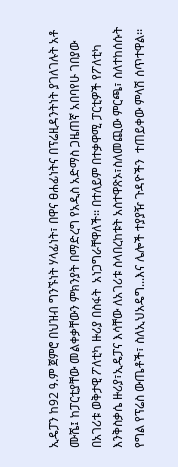ኢዴፓን ከ92 ዓ.ም ጀምሮ በህዝብ ግንኙነት ሃላፊነት፣ በዋና ፀሐፊነትና በፕሬዚዳንትነት ያገለገሉት አቶ ሙሼ፤ ከፓርቲያቸው መልቀቃቸውን ምክንያት በማድረግ የአዲስ አድማስ ጋዜጠኛ አበባየሁ ገበያው በአገሪቱ ወቅታዊ ፖለቲካ ዙሪያ በስፋት  አነጋግራቸዋለች፡፡ በተለይም በተቃዋሚ ፓርቲዎች የፖለቲካ እንቅስቃሴ ዙሪያ፣ኢዴፓና እሳቸው ለአገሪቱ ስላበረከቱት አስተዋጽኦ፣ስለመጪው ምርጫ፣ ስለተከሰሱት የግል የፕሬስ ውጤቶች፣ ስለኢህአዴግ...እና ሌሎች ተያያዥ ጉዳዮችን  ተጠይቀው ምላሽ ሰጥተዋል፡፡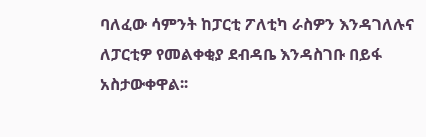ባለፈው ሳምንት ከፓርቲ ፖለቲካ ራስዎን እንዳገለሉና ለፓርቲዎ የመልቀቂያ ደብዳቤ እንዳስገቡ በይፋ አስታውቀዋል፡፡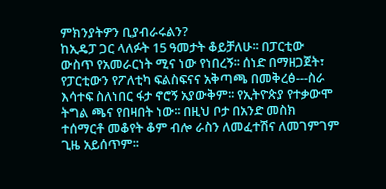ምክንያትዎን ቢያብራሩልን?
ከኢዴፓ ጋር ላለፉት 15 ዓመታት ቆይቻለሁ፡፡ በፓርቲው ውስጥ የአመራርነት ሚና ነው የነበረኝ፡፡ ሰነድ በማዘጋጀት፣ የፓርቲውን የፖለቲካ ፍልስፍናና አቅጣጫ በመቅረፅ---ስራ እሳተፍ ስለነበር ፋታ ኖሮኝ አያውቅም፡፡ የኢትዮጵያ የተቃውሞ ትግል ጫና የበዛበት ነው፡፡ በዚህ ቦታ በአንድ መስክ ተሰማርቶ መቆየት ቆም ብሎ ራስን ለመፈተሽና ለመገምገም ጊዜ አይሰጥም፡፡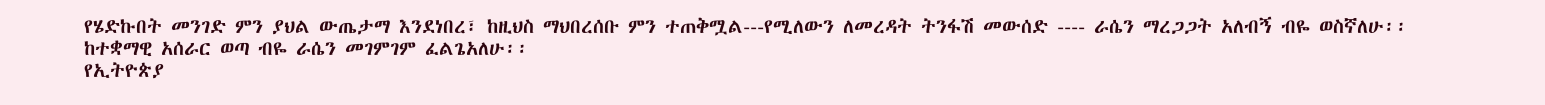የሄድኩበት መንገድ ምን ያህል ውጤታማ እንደነበረ፣ ከዚህስ ማህበረሰቡ ምን ተጠቅሟል---የሚለውን ለመረዳት ትንፋሽ መውሰድ ---- ራሴን ማረጋጋት አለብኝ ብዬ ወስኛለሁ፡፡ ከተቋማዊ አሰራር ወጣ ብዬ ራሴን መገምገም ፈልጌአለሁ፡፡
የኢትዮጵያ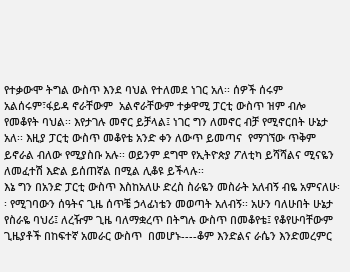የተቃውሞ ትግል ውስጥ እንደ ባህል የተለመደ ነገር አለ፡፡ ሰዎች ሰሩም አልሰሩም፣ፋይዳ ኖራቸውም  አልኖራቸውም ተቃዋሚ ፓርቲ ውስጥ ዝም ብሎ የመቆየት ባህል፡፡ እየታገሉ መኖር ይቻላል፤ ነገር ግን ለመኖር ብቻ የሚኖርበት ሁኔታ አለ፡፡ እዚያ ፓርቲ ውስጥ መቆየቴ አንድ ቀን ለውጥ ይመጣና  የማገኘው ጥቅም ይኖራል ብለው የሚያስቡ አሉ፡፡ ወይንም ደግሞ የኢትዮጵያ ፖለቲካ ይሻሻልና ሚናዬን ለመፈተሽ እድል ይሰጠኛል በሚል ሊቆዩ ይችላሉ፡፡
እኔ ግን በአንድ ፓርቲ ውስጥ እስከአለሁ ድረስ ስራዬን መስራት አለብኝ ብዬ አምናለሁ፡፡ የሚገባውን ሰዓትና ጊዜ ሰጥቼ ኃላፊነቴን መወጣት አለብኝ፡፡ አሁን ባለሁበት ሁኔታ የስራዬ ባህሪ፤ ለረዥም ጊዜ ባለማቋረጥ በትግሉ ውስጥ በመቆየቴ፤ የቆየሁባቸውም ጊዜያቶች በከፍተኛ አመራር ውስጥ  በመሆኑ----ቆም እንድልና ራሴን እንድመረምር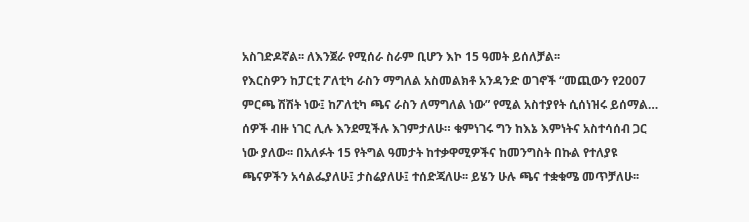አስገድዶኛል፡፡ ለእንጀራ የሚሰራ ስራም ቢሆን እኮ 15 ዓመት ይሰለቻል፡፡
የእርስዎን ከፓርቲ ፖለቲካ ራስን ማግለል አስመልክቶ አንዳንድ ወገኖች “መጪውን የ2007 ምርጫ ሽሽት ነው፤ ከፖለቲካ ጫና ራስን ለማግለል ነው” የሚል አስተያየት ሲሰነዝሩ ይሰማል…
ሰዎች ብዙ ነገር ሊሉ እንደሚችሉ እገምታለሁ። ቁምነገሩ ግን ከእኔ እምነትና አስተሳሰብ ጋር ነው ያለው፡፡ በአለፉት 15 የትግል ዓመታት ከተቃዋሚዎችና ከመንግስት በኩል የተለያዩ ጫናዎችን አሳልፌያለሁ፤ ታስሬያለሁ፤ ተሰድጃለሁ፡፡ ይሄን ሁሉ ጫና ተቋቁሜ መጥቻለሁ፡፡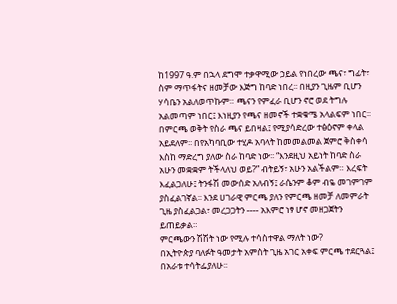ከ1997 ዓ.ም በኋላ ደግሞ ተቃዋሚው ኃይል የነበረው ጫና፣ ግፊት፣ ስም ማጥፋትና ዘመቻው እጅግ ከባድ ነበረ፡፡ በዚያን ጊዜም ቢሆን ሃሳቤን አልለወጥኩም። ጫናን የምፈራ ቢሆን ኖሮ ወደ ትግሉ አልመጣም ነበር፤ እነዚያን የጫና ዘመኖች ተቋቁሜ አላልፍም ነበር፡፡ በምርጫ ወቅት የስራ ጫና ይበዛል፤ የሚያሳድረው ተፅዕኖም ቀላል አይደለም፡፡ በየአካባቢው ተሂዶ አባላት ከመመልመል ጀምሮ ቅስቀሳ እስከ ማድረግ ያለው ስራ ከባድ ነው፡፡ “እንደዚህ አይነት ከባድ ስራ አሁን መቋቋም ትችላለህ ወይ?” ብትይኝ፣ አሁን አልችልም። እረፍት እፈልጋለሁ፤ ትንፋሽ መውሰድ አለብኝ፤ ራሴንም ቆም ብዬ መገምገም ያስፈልገኛል፡፡ እንደ ሀገራዊ ምርጫ ያለን የምርጫ ዘመቻ ለመምራት ጊዜ ያስፈልጋል፣ መረጋጋትን ---- አእምሮ ነፃ ሆኖ መዘጋጀትን ይጠይቃል።
ምርጫውን ሽሽት ነው የሚሉ ተሳስተዋል ማለት ነው?
በኢትዮጵያ ባለፉት ዓመታት አምስት ጊዜ አገር አቀፍ ምርጫ ተደርጓል፤ በአራቱ ተሳትፌያለሁ፡፡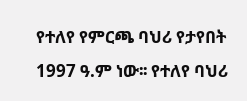የተለየ የምርጫ ባህሪ የታየበት 1997 ዓ.ም ነው፡፡ የተለየ ባህሪ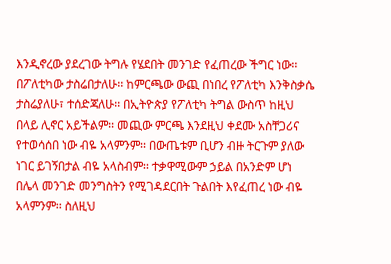እንዲኖረው ያደረገው ትግሉ የሄደበት መንገድ የፈጠረው ችግር ነው፡፡ በፖለቲካው ታስሬበታለሁ፡፡ ከምርጫው ውጪ በነበረ የፖለቲካ እንቅስቃሴ ታስሬያለሁ፣ ተሰድጃለሁ፡፡ በኢትዮጵያ የፖለቲካ ትግል ውስጥ ከዚህ በላይ ሊኖር አይችልም፡፡ መጪው ምርጫ እንደዚህ ቀደሙ አስቸጋሪና የተወሳሰበ ነው ብዬ አላምንም፡፡ በውጤቱም ቢሆን ብዙ ትርጉም ያለው ነገር ይገኝበታል ብዬ አላስብም፡፡ ተቃዋሚውም ኃይል በአንድም ሆነ በሌላ መንገድ መንግስትን የሚገዳደርበት ጉልበት እየፈጠረ ነው ብዬ አላምንም፡፡ ስለዚህ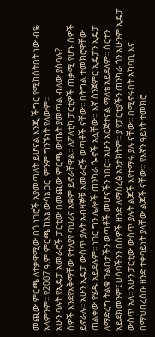መጪው ምርጫ ለተቃዋሚው በጎ ነገሮች አያመጣለት ይሆናል እንጂ ችግር የሚከሰትበት ነው ብዬ አላምንም፡፡ የ2007 ዓ.ም ምርጫ ከእኔ ውሳኔ ጋር  ምንም ግንኙነት የለውም፡፡
አሁን ባሉት የኢዴፓ አመራሮች ፓርቲው በመጪው ምርጫ ውጤት ያመጣል ብለው ያስባሉ?
ሰዎች እንደየአቅማቸው የተለያየ ባህሪና አቋም ይኖራቸዋል፡፡ ለፖለቲካ ፓርቲዎች ጠቃሚ የሆኑ ሰዎች ይኖራሉ፡፡ አሁን ኢዴፓ ውስጥ ያሉት አብዛኞቹ አመራሮች ወጣቶች ናቸው፡፡ በትግል ተመክሮዋቸው ጠልቀው የሄዱ አይደሉም፡፡ ነገር ግን ሌሎች ጠንካራ ጐኖች አሏቸው። እኛ ስንጀምር ኢዴፓን ኢዴፓ ለማድረግ ትልቁ ጉልበታችን ወጣቶች መሆናችን ነበር፡፡ አሁን አርጅተናል ማለቴ አይደለም፡፡ ሰርተን አይደክመንም፤ ሀሳባችንን በሰዎች ዘንድ ለማስረፅ አንታክትም፡፡ ያ የፓርቲያችን ጠንካራ ጎን አሁንም ኢዴፓ ውስጥ አለ፡፡ አሁን ፓርቲው ውስጥ ያሉት ልጆች እየተማሩ ያሉ ናቸው፡፡ በሚኖሩበት አካባቢ እና በማህበረሰቡ ዘንድ ተቀባይነት ያላቸው ልጆች ናቸው። የእኛን ዓይነት ተመክሮ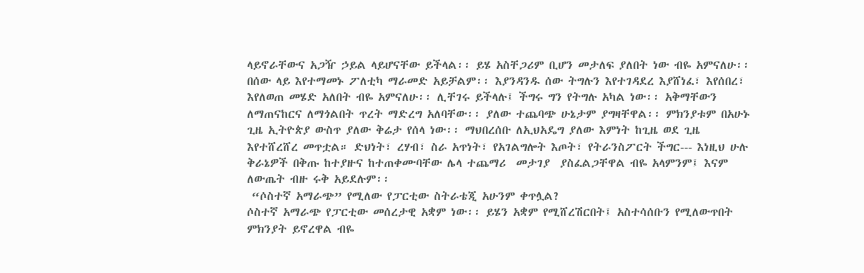ላይኖራቸውና አጋዥ ኃይል ላይሆናቸው ይችላል፡፡ ይሄ አስቸጋሪም ቢሆን መታለፍ ያለበት ነው ብዬ አምናለሁ፡፡ በሰው ላይ እየተማመኑ ፖለቲካ ማራመድ አይቻልም፡፡ እያንዳንዱ ሰው ትግሉን እየተገዳደረ እያሸነፈ፣ እየሰበረ፣ እየለወጠ መሄድ አለበት ብዬ አምናለሁ፡፡ ሊቸገሩ ይችላሉ፤ ችግሩ ግን የትግሉ አካል ነው፡፡ አቅማቸውን ለማጠናከርና ለማጎልበት ጥረት ማድረግ አለባቸው፡፡ ያለው ተጨባጭ ሁኔታም ያግዛቸዋል፡፡ ምክንያቱም በአሁኑ ጊዜ ኢትዮጵያ ውስጥ ያለው ቅሬታ የሰላ ነው፡፡ ማህበረሰቡ ለኢህአዴግ ያለው እምነት ከጊዜ ወደ ጊዜ እየተሸረሸረ መጥቷል። ድህነት፣ ረሃብ፣ ስራ አጥነት፣ የአገልግሎት እጦት፣ የትራንስፖርት ችግር--- እነዚህ ሁሉ ቅራኔዎች በቅጡ ከተያዙና ከተጠቀሙባቸው ሌላ ተጨማሪ  መታገያ  ያስፈልጋቸዋል ብዬ አላምንም፤ እናም ለውጤት ብዙ ሩቅ አይደሉም፡፡
 “ሶስተኛ አማራጭ” የሚለው የፓርቲው ስትራቴጂ አሁንም ቀጥሏል?
ሶስተኛ አማራጭ የፓርቲው መሰረታዊ አቋም ነው፡፡ ይሄን አቋም የሚሸረሽርበት፤ አስተሳሰቡን የሚለውጥበት ምክንያት ይኖረዋል ብዬ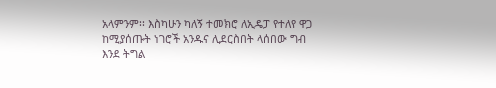አላምንም፡፡ እስካሁን ካለኝ ተመክሮ ለኢዴፓ የተለየ ዋጋ ከሚያሰጡት ነገሮች አንዱና ሊደርስበት ላሰበው ግብ እንደ ትግል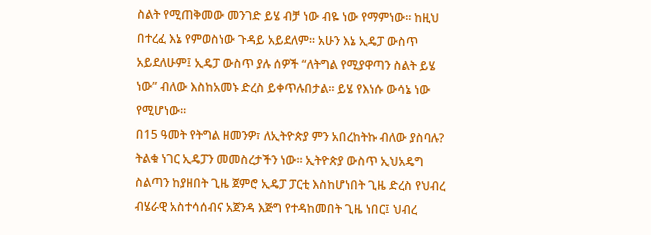ስልት የሚጠቅመው መንገድ ይሄ ብቻ ነው ብዬ ነው የማምነው፡፡ ከዚህ በተረፈ እኔ የምወስነው ጉዳይ አይደለም፡፡ አሁን እኔ ኢዴፓ ውስጥ አይደለሁም፤ ኢዴፓ ውስጥ ያሉ ሰዎች “ለትግል የሚያዋጣን ስልት ይሄ ነው” ብለው እስከአመኑ ድረስ ይቀጥሉበታል፡፡ ይሄ የእነሱ ውሳኔ ነው የሚሆነው።
በ15 ዓመት የትግል ዘመንዎ፣ ለኢትዮጵያ ምን አበረከትኩ ብለው ያስባሉ?
ትልቁ ነገር ኢዴፓን መመስረታችን ነው፡፡ ኢትዮጵያ ውስጥ ኢህአዴግ ስልጣን ከያዘበት ጊዜ ጀምሮ ኢዴፓ ፓርቲ እስከሆነበት ጊዜ ድረስ የህብረ ብሄራዊ አስተሳሰብና አጀንዳ እጅግ የተዳከመበት ጊዜ ነበር፤ ህብረ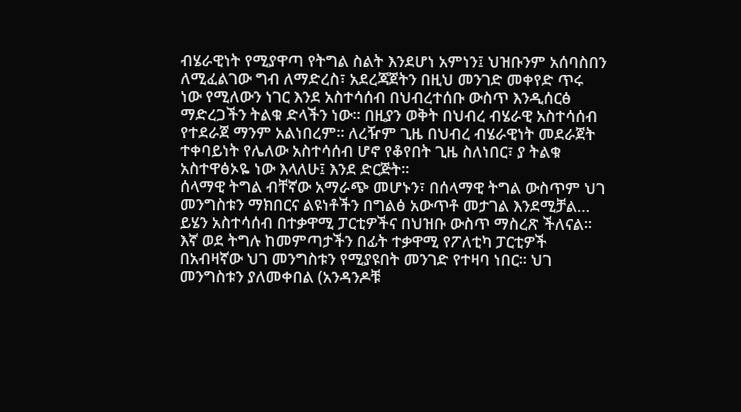ብሄራዊነት የሚያዋጣ የትግል ስልት እንደሆነ አምነን፤ ህዝቡንም አሰባስበን ለሚፈልገው ግብ ለማድረስ፣ አደረጃጀትን በዚህ መንገድ መቀየድ ጥሩ ነው የሚለውን ነገር እንደ አስተሳሰብ በህብረተሰቡ ውስጥ እንዲሰርፅ ማድረጋችን ትልቁ ድላችን ነው፡፡ በዚያን ወቅት በህብረ ብሄራዊ አስተሳሰብ የተደራጀ ማንም አልነበረም፡፡ ለረዥም ጊዜ በህብረ ብሄራዊነት መደራጀት ተቀባይነት የሌለው አስተሳሰብ ሆኖ የቆየበት ጊዜ ስለነበር፣ ያ ትልቁ አስተዋፅኦዬ ነው እላለሁ፤ እንደ ድርጅት፡፡
ሰላማዊ ትግል ብቸኛው አማራጭ መሆኑን፣ በሰላማዊ ትግል ውስጥም ህገ መንግስቱን ማክበርና ልዩነቶችን በግልፅ አውጥቶ መታገል እንደሚቻል… ይሄን አስተሳሰብ በተቃዋሚ ፓርቲዎችና በህዝቡ ውስጥ ማስረጽ ችለናል፡፡ እኛ ወደ ትግሉ ከመምጣታችን በፊት ተቃዋሚ የፖለቲካ ፓርቲዎች በአብዛኛው ህገ መንግስቱን የሚያዩበት መንገድ የተዛባ ነበር፡፡ ህገ መንግስቱን ያለመቀበል (አንዳንዶቹ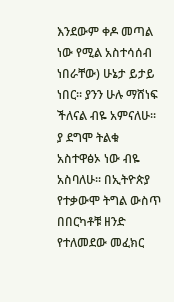እንደውም ቀዶ መጣል ነው የሚል አስተሳሰብ ነበራቸው) ሁኔታ ይታይ ነበር፡፡ ያንን ሁሉ ማሸነፍ ችለናል ብዬ አምናለሁ፡፡ ያ ደግሞ ትልቁ አስተዋፅኦ ነው ብዬ አስባለሁ፡፡ በኢትዮጵያ የተቃውሞ ትግል ውስጥ በበርካቶቹ ዘንድ የተለመደው መፈክር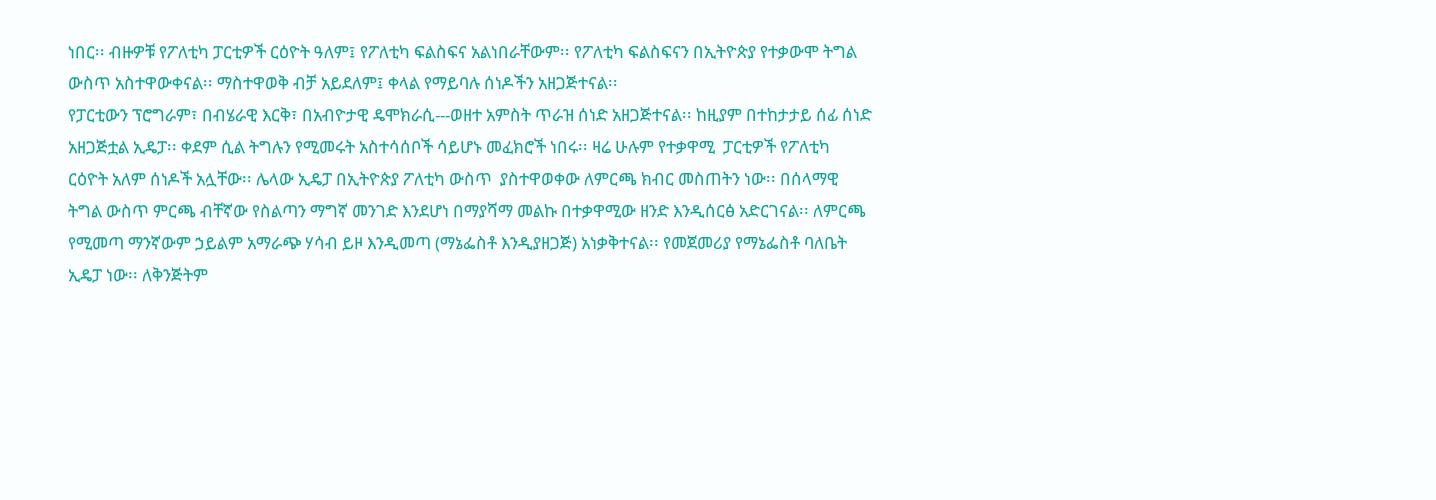ነበር፡፡ ብዙዎቹ የፖለቲካ ፓርቲዎች ርዕዮት ዓለም፤ የፖለቲካ ፍልስፍና አልነበራቸውም፡፡ የፖለቲካ ፍልስፍናን በኢትዮጵያ የተቃውሞ ትግል ውስጥ አስተዋውቀናል፡፡ ማስተዋወቅ ብቻ አይደለም፤ ቀላል የማይባሉ ሰነዶችን አዘጋጅተናል፡፡
የፓርቲውን ፕሮግራም፣ በብሄራዊ እርቅ፣ በአብዮታዊ ዴሞክራሲ---ወዘተ አምስት ጥራዝ ሰነድ አዘጋጅተናል፡፡ ከዚያም በተከታታይ ሰፊ ሰነድ አዘጋጅቷል ኢዴፓ፡፡ ቀደም ሲል ትግሉን የሚመሩት አስተሳሰቦች ሳይሆኑ መፈክሮች ነበሩ፡፡ ዛሬ ሁሉም የተቃዋሚ  ፓርቲዎች የፖለቲካ ርዕዮት አለም ሰነዶች አሏቸው፡፡ ሌላው ኢዴፓ በኢትዮጵያ ፖለቲካ ውስጥ  ያስተዋወቀው ለምርጫ ክብር መስጠትን ነው፡፡ በሰላማዊ ትግል ውስጥ ምርጫ ብቸኛው የስልጣን ማግኛ መንገድ እንደሆነ በማያሻማ መልኩ በተቃዋሚው ዘንድ እንዲሰርፅ አድርገናል፡፡ ለምርጫ የሚመጣ ማንኛውም ኃይልም አማራጭ ሃሳብ ይዞ እንዲመጣ (ማኔፌስቶ እንዲያዘጋጅ) አነቃቅተናል፡፡ የመጀመሪያ የማኔፌስቶ ባለቤት ኢዴፓ ነው፡፡ ለቅንጅትም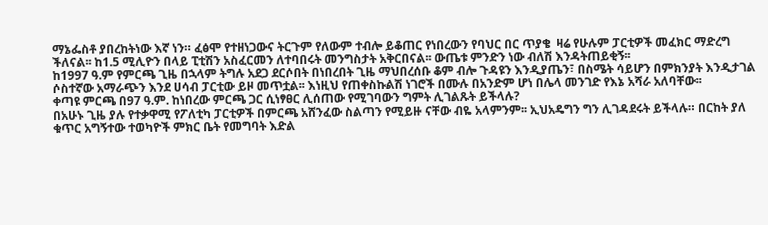ማኔፌስቶ ያበረከትነው እኛ ነን። ፈፅሞ የተዘነጋውና ትርጉም የለውም ተብሎ ይቆጠር የነበረውን የባህር በር ጥያቄ  ዛሬ የሁሉም ፓርቲዎች መፈክር ማድረግ ችለናል፡፡ ከ1.5 ሚሊዮን በላይ ፒቲሽን አስፈርመን ለተባበሩት መንግስታት አቅርበናል፡፡ ውጤቱ ምንድን ነው ብለሽ እንዳትጠይቂኝ፡፡
ከ1997 ዓ.ም የምርጫ ጊዜ በኋላም ትግሉ አደጋ ደርሶበት በነበረበት ጊዜ ማህበረሰቡ ቆም ብሎ ጉዳዩን እንዲያጤን፣ በስሜት ሳይሆን በምክንያት እንዲታገል ሶስተኛው አማራጭን እንደ ሀሳብ ፓርቲው ይዞ መጥቷል፡፡ እነዚህ የጠቀስኩልሽ ነገሮች በሙሉ በአንድም ሆነ በሌላ መንገድ የእኔ አሻራ አለባቸው፡፡
ቀጣዩ ምርጫ በ97 ዓ.ም. ከነበረው ምርጫ ጋር ሲነፃፀር ሊሰጠው የሚገባውን ግምት ሊገልጹት ይችላሉ?
በአሁኑ ጊዜ ያሉ የተቃዋሚ የፖለቲካ ፓርቲዎች በምርጫ አሸንፈው ስልጣን የሚይዙ ናቸው ብዬ አላምንም፡፡ ኢህአዴግን ግን ሊገዳደሩት ይችላሉ። በርከት ያለ ቁጥር አግኝተው ተወካዮች ምክር ቤት የመግባት እድል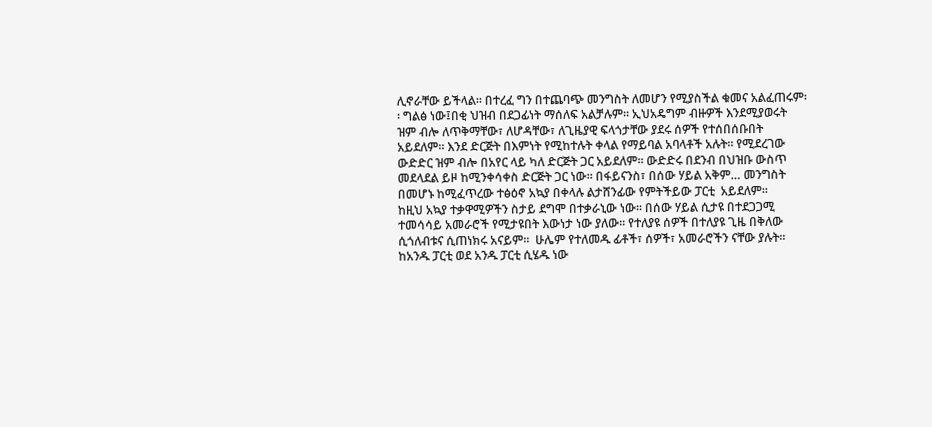ሊኖራቸው ይችላል፡፡ በተረፈ ግን በተጨባጭ መንግስት ለመሆን የሚያስችል ቁመና አልፈጠሩም፡፡ ግልፅ ነው፤በቂ ህዝብ በደጋፊነት ማሰለፍ አልቻሉም፡፡ ኢህአዴግም ብዙዎች እንደሚያወሩት ዝም ብሎ ለጥቅማቸው፣ ለሆዳቸው፣ ለጊዜያዊ ፍላጎታቸው ያደሩ ሰዎች የተሰበሰቡበት አይደለም፡፡ እንደ ድርጅት በእምነት የሚከተሉት ቀላል የማይባል አባላቶች አሉት። የሚደረገው ውድድር ዝም ብሎ በአየር ላይ ካለ ድርጅት ጋር አይደለም፡፡ ውድድሩ በደንብ በህዝቡ ውስጥ መደላደል ይዞ ከሚንቀሳቀስ ድርጅት ጋር ነው። በፋይናንስ፣ በሰው ሃይል አቅም… መንግስት በመሆኑ ከሚፈጥረው ተፅዕኖ አኳያ በቀላሉ ልታሸንፊው የምትችይው ፓርቲ  አይደለም፡፡
ከዚህ አኳያ ተቃዋሚዎችን ስታይ ደግሞ በተቃራኒው ነው፡፡ በሰው ሃይል ሲታዩ በተደጋጋሚ ተመሳሳይ አመራሮች የሚታዩበት እውነታ ነው ያለው፡፡ የተለያዩ ሰዎች በተለያዩ ጊዜ በቅለው ሲጎለብቱና ሲጠነክሩ አናይም፡፡  ሁሌም የተለመዱ ፊቶች፣ ሰዎች፣ አመራሮችን ናቸው ያሉት፡፡ ከአንዱ ፓርቲ ወደ አንዱ ፓርቲ ሲሄዱ ነው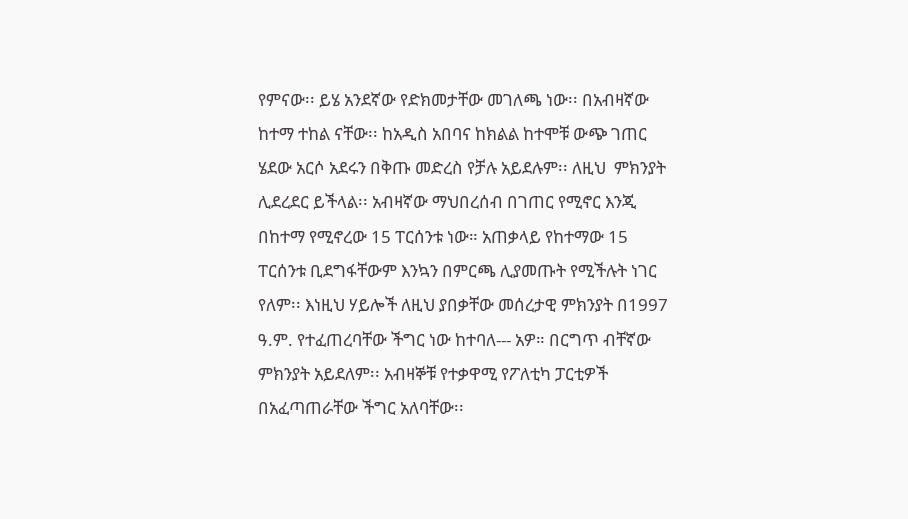የምናው፡፡ ይሄ አንደኛው የድክመታቸው መገለጫ ነው፡፡ በአብዛኛው ከተማ ተከል ናቸው፡፡ ከአዲስ አበባና ከክልል ከተሞቹ ውጭ ገጠር ሄደው አርሶ አደሩን በቅጡ መድረስ የቻሉ አይደሉም፡፡ ለዚህ  ምክንያት ሊደረደር ይችላል፡፡ አብዛኛው ማህበረሰብ በገጠር የሚኖር እንጂ በከተማ የሚኖረው 15 ፐርሰንቱ ነው። አጠቃላይ የከተማው 15 ፐርሰንቱ ቢደግፋቸውም እንኳን በምርጫ ሊያመጡት የሚችሉት ነገር የለም፡፡ እነዚህ ሃይሎች ለዚህ ያበቃቸው መሰረታዊ ምክንያት በ1997 ዓ.ም. የተፈጠረባቸው ችግር ነው ከተባለ--- አዎ። በርግጥ ብቸኛው ምክንያት አይደለም፡፡ አብዛኞቹ የተቃዋሚ የፖለቲካ ፓርቲዎች በአፈጣጠራቸው ችግር አለባቸው፡፡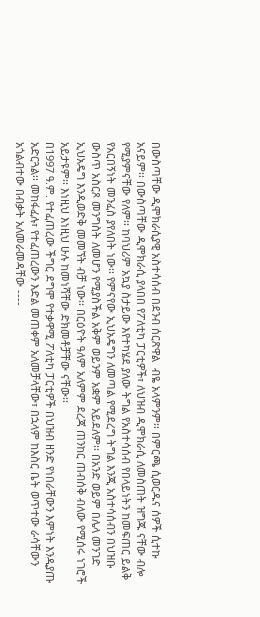በውስጣቸው ዲሞክራሲያዊ አስተሳሰብ በደንብ ሰርጽዋል  ብዬ አላምንም፡፡ በምርጫ ሲወርዱና ሰዎች ሲተኩ አናይም፡፡ በውስጣቸው ዲሞክራሲ ያላበበ የፖለቲካ ፓርቲዎች፣ ለህዝብ ዲሞክራሲ ለመስጠት ዝግጁ ናቸው ብሎ የሚያምናቸው የለም፡፡ ከባህሪም አኳያ ስታይው እየተካሄደ ያለው ትግል የአስተሳሰብ የበላይነትን ከመፍጠር ይልቅ የአርበኝነት መንፈስ ያየለበት ነው፡፡ የምናየው ኢህአዴግን ለመጣል የሚደረግ ትግል እንጂ አስተሳሰብን በህዝቡ ውስጥ አስርጾ መንግስት ለመሆን የሚያስችል አቅም ወይንም አቋም አይደለም፡፡ በአንድ ወይም በሌላ መንገድ ኢህአዴግ እንዲወድቅ መመኘት ብቻ ነው፡፡ በርዕዮት ዓለም አለምም ደረጃ ጠንከር ጠብሰቅ ብለው የሚሰሩ ነገሮች አይታዩም፡፡ እነዚህ እነዚህ ሁሉ ከመነሻቸው ድክመቶቻቸው ናቸው፡፡
በ1997 ዓ.ም. የተፈጠረው ችግር ደግሞ የተቃዋሚ ፖለቲካ ፓርቲዎች በህዝብ ዘንድ የነበራቸውን እምነት እንዲያጡ አድርጓል፡፡ መከፋፈሉ፣ የተፈጠረውን እድል መጠቀም አለመቻላቸው፣ በኋላም ከእስር ቤት ወጥተው ራሳቸውን አጎልብተው በብቃት አለመራመዳቸው ----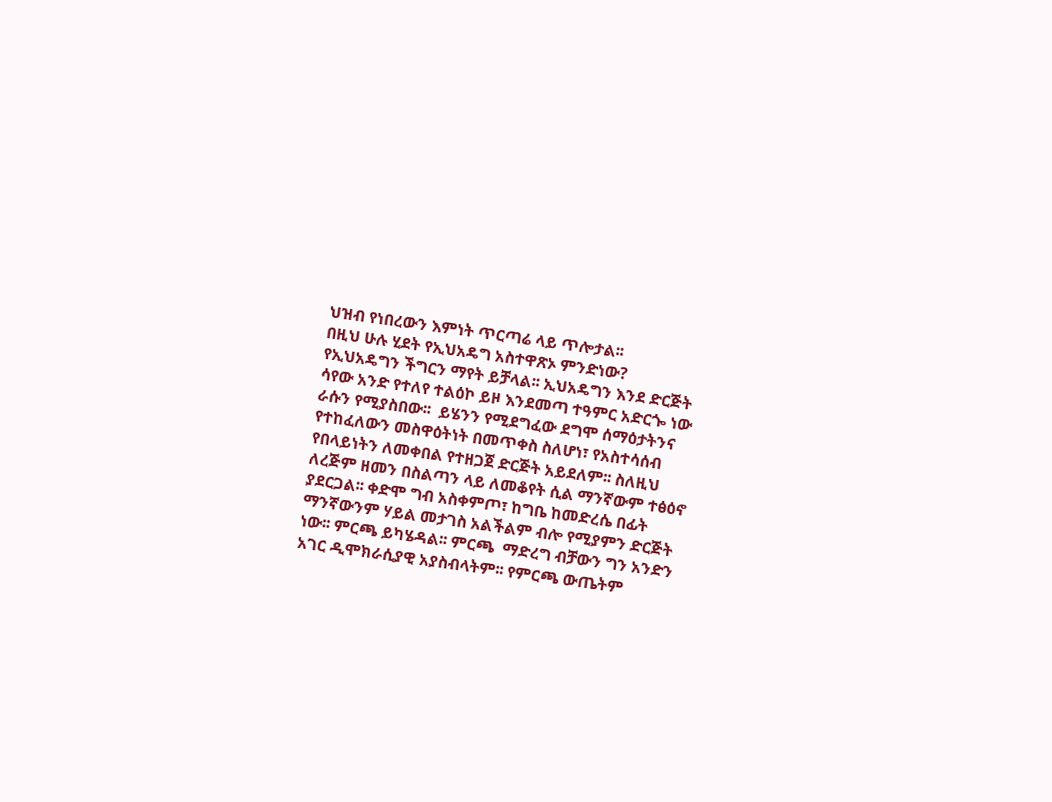ህዝብ የነበረውን እምነት ጥርጣሬ ላይ ጥሎታል፡፡
በዚህ ሁሉ ሂደት የኢህአዴግ አስተዋጽኦ ምንድነው?
የኢህአዴግን ችግርን ማየት ይቻላል፡፡ ኢህአዴግን እንደ ድርጅት ሳየው አንድ የተለየ ተልዕኮ ይዞ እንደመጣ ተዓምር አድርጐ ነው ራሱን የሚያስበው፡፡  ይሄንን የሚደግፈው ደግሞ ሰማዕታትንና የተከፈለውን መስዋዕትነት በመጥቀስ ስለሆነ፣ የአስተሳሰብ የበላይነትን ለመቀበል የተዘጋጀ ድርጅት አይደለም፡፡ ስለዚህ ለረጅም ዘመን በስልጣን ላይ ለመቆየት ሲል ማንኛውም ተፅዕኖ ያደርጋል፡፡ ቀድሞ ግብ አስቀምጦ፣ ከግቤ ከመድረሴ በፊት ማንኛውንም ሃይል መታገስ አልችልም ብሎ የሚያምን ድርጅት ነው፡፡ ምርጫ ይካሄዳል፡፡ ምርጫ  ማድረግ ብቻውን ግን አንድን አገር ዲሞክራሲያዊ አያስብላትም፡፡ የምርጫ ውጤትም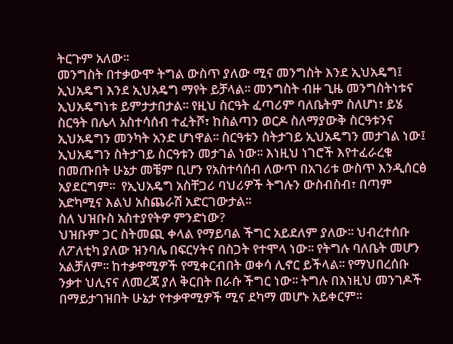ትርጉም አለው፡፡
መንግስት በተቃውሞ ትግል ውስጥ ያለው ሚና መንግስት እንደ ኢህአዴግ፤ ኢህአዴግ እንደ ኢህአዴግ ማየት ይቻላል፡፡ መንግስት ብዙ ጊዜ መንግስትነቱና ኢህአዴግነቱ ይምታታበታል፡፡ የዚህ ስርዓት ፈጣሪም ባለቤትም ስለሆነ፣ ይሄ ስርዓት በሌላ አስተሳሰብ ተፈትሾ፣ ከስልጣን ወርዶ ስለማያውቅ ስርዓቱንና ኢህአዴግን መንካት አንድ ሆነዋል፡፡ ስርዓቱን ስትታገይ ኢህአዴግን መታገል ነው፤ ኢህአዴግን ስትታገይ ስርዓቱን መታገል ነው፡፡ እነዚህ ነገሮች እየተፈራረቁ በመጡበት ሁኔታ መቼም ቢሆን የአስተሳሰብ ለውጥ በአገሪቱ ውስጥ እንዲሰርፅ አያደርግም፡፡  የኢህአዴግ አስቸጋሪ ባህሪዎች ትግሉን ውስብስብ፣ በጣም አድካሚና እልህ አስጨራሽ አድርገውታል፡፡
ስለ ህዝቡስ አስተያየትዎ ምንድነው?
ህዝቡም ጋር ስትመጪ ቀላል የማይባል ችግር አይደለም ያለው፡፡ ህብረተሰቡ ለፖለቲካ ያለው ዝንባሌ በፍርሃትና በስጋት የተሞላ ነው፡፡ የትግሉ ባለቤት መሆን አልቻለም፡፡ ከተቃዋሚዎች የሚቀርብበት ወቀሳ ሊኖር ይችላል፡፡ የማህበረሰቡ ንቃተ ህሊናና ለመረጃ ያለ ቅርበት በራሱ ችግር ነው፡፡ ትግሉ በእነዚህ መንገዶች በማይታገዝበት ሁኔታ የተቃዋሚዎች ሚና ደካማ መሆኑ አይቀርም፡፡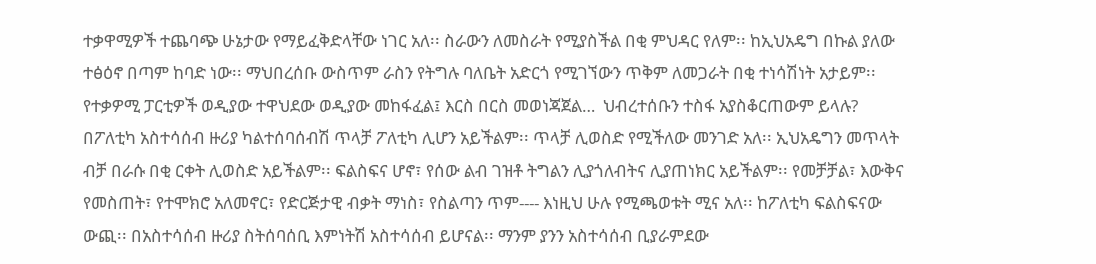ተቃዋሚዎች ተጨባጭ ሁኔታው የማይፈቅድላቸው ነገር አለ፡፡ ስራውን ለመስራት የሚያስችል በቂ ምህዳር የለም፡፡ ከኢህአዴግ በኩል ያለው ተፅዕኖ በጣም ከባድ ነው፡፡ ማህበረሰቡ ውስጥም ራስን የትግሉ ባለቤት አድርጎ የሚገኘውን ጥቅም ለመጋራት በቂ ተነሳሽነት አታይም፡፡
የተቃዎሚ ፓርቲዎች ወዲያው ተዋህደው ወዲያው መከፋፈል፤ እርስ በርስ መወነጃጀል…  ህብረተሰቡን ተስፋ አያስቆርጠውም ይላሉ?
በፖለቲካ አስተሳሰብ ዙሪያ ካልተሰባሰብሽ ጥላቻ ፖለቲካ ሊሆን አይችልም፡፡ ጥላቻ ሊወስድ የሚችለው መንገድ አለ፡፡ ኢህአዴግን መጥላት ብቻ በራሱ በቂ ርቀት ሊወስድ አይችልም፡፡ ፍልስፍና ሆኖ፣ የሰው ልብ ገዝቶ ትግልን ሊያጎለብትና ሊያጠነክር አይችልም፡፡ የመቻቻል፣ እውቅና የመስጠት፣ የተሞክሮ አለመኖር፣ የድርጅታዊ ብቃት ማነስ፣ የስልጣን ጥም---- እነዚህ ሁሉ የሚጫወቱት ሚና አለ፡፡ ከፖለቲካ ፍልስፍናው ውጪ፡፡ በአስተሳሰብ ዙሪያ ስትሰባሰቢ እምነትሽ አስተሳሰብ ይሆናል፡፡ ማንም ያንን አስተሳሰብ ቢያራምደው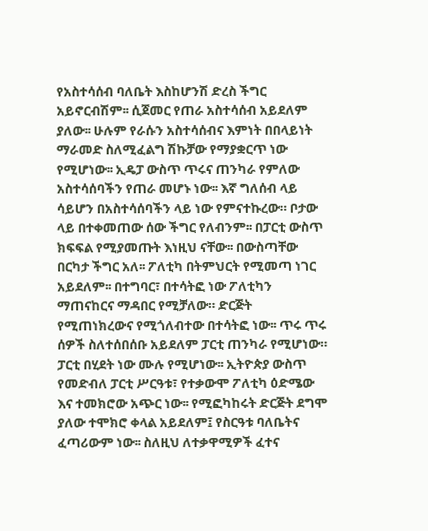የአስተሳሰብ ባለቤት እስከሆንሽ ድረስ ችግር አይኖርብሽም፡፡ ሲጀመር የጠራ አስተሳሰብ አይደለም ያለው፡፡ ሁሉም የራሱን አስተሳሰብና እምነት በበላይነት ማራመድ ስለሚፈልግ ሽኩቻው የማያቋርጥ ነው የሚሆነው፡፡ ኢዴፓ ውስጥ ጥሩና ጠንካራ የምለው አስተሳሰባችን የጠራ መሆኑ ነው፡፡ እኛ ግለሰብ ላይ ሳይሆን በአስተሳሰባችን ላይ ነው የምናተኩረው። ቦታው ላይ በተቀመጠው ሰው ችግር የለብንም፡፡ በፓርቲ ውስጥ ክፍፍል የሚያመጡት እነዚህ ናቸው፡፡ በውስጣቸው በርካታ ችግር አለ፡፡ ፖለቲካ በትምህርት የሚመጣ ነገር አይደለም፡፡ በተግባር፣ በተሳትፎ ነው ፖለቲካን ማጠናከርና ማዳበር የሚቻለው። ድርጅት የሚጠነክረውና የሚጎለብተው በተሳትፎ ነው፡፡ ጥሩ ጥሩ ሰዎች ስለተሰበሰቡ አይደለም ፓርቲ ጠንካራ የሚሆነው። ፓርቲ በሂደት ነው ሙሉ የሚሆነው፡፡ ኢትዮጵያ ውስጥ የመድብለ ፓርቲ ሥርዓቱ፣ የተቃውሞ ፖለቲካ ዕድሜው እና ተመክሮው አጭር ነው፡፡ የሚፎካከሩት ድርጅት ደግሞ ያለው ተሞክሮ ቀላል አይደለም፤ የስርዓቱ ባለቤትና ፈጣሪውም ነው፡፡ ስለዚህ ለተቃዋሚዎች ፈተና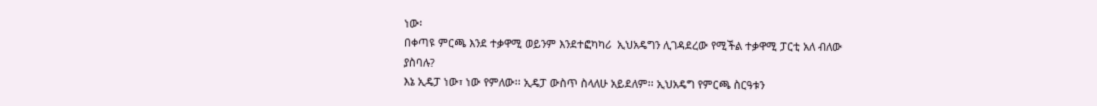ነው፡
በቀጣዩ ምርጫ እንደ ተቃዋሚ ወይንም እንደተፎካካሪ  ኢህአዴግን ሊገዳደረው የሚችል ተቃዋሚ ፓርቲ አለ ብለው ያስባሉ?
እኔ ኢዴፓ ነው፣ ነው የምለው፡፡ ኢዴፓ ውስጥ ስላለሁ አይደለም፡፡ ኢህአዴግ የምርጫ ስርዓቱን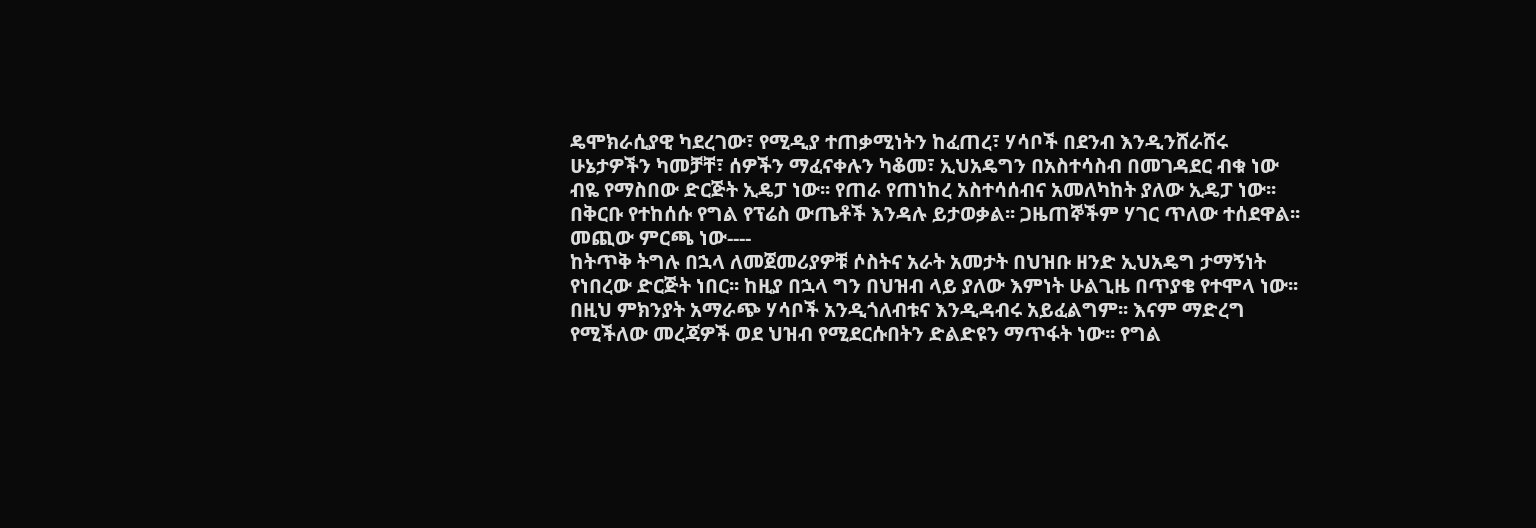ዴሞክራሲያዊ ካደረገው፣ የሚዲያ ተጠቃሚነትን ከፈጠረ፣ ሃሳቦች በደንብ እንዲንሸራሸሩ ሁኔታዎችን ካመቻቸ፣ ሰዎችን ማፈናቀሉን ካቆመ፣ ኢህአዴግን በአስተሳስብ በመገዳደር ብቁ ነው ብዬ የማስበው ድርጅት ኢዴፓ ነው፡፡ የጠራ የጠነከረ አስተሳሰብና አመለካከት ያለው ኢዴፓ ነው፡፡
በቅርቡ የተከሰሱ የግል የፕሬስ ውጤቶች እንዳሉ ይታወቃል፡፡ ጋዜጠኞችም ሃገር ጥለው ተሰደዋል፡፡ መጪው ምርጫ ነው----
ከትጥቅ ትግሉ በኋላ ለመጀመሪያዎቹ ሶስትና አራት አመታት በህዝቡ ዘንድ ኢህአዴግ ታማኝነት የነበረው ድርጅት ነበር፡፡ ከዚያ በኋላ ግን በህዝብ ላይ ያለው እምነት ሁልጊዜ በጥያቄ የተሞላ ነው፡፡ በዚህ ምክንያት አማራጭ ሃሳቦች አንዲጎለብቱና እንዲዳብሩ አይፈልግም፡፡ እናም ማድረግ የሚችለው መረጃዎች ወደ ህዝብ የሚደርሱበትን ድልድዩን ማጥፋት ነው፡፡ የግል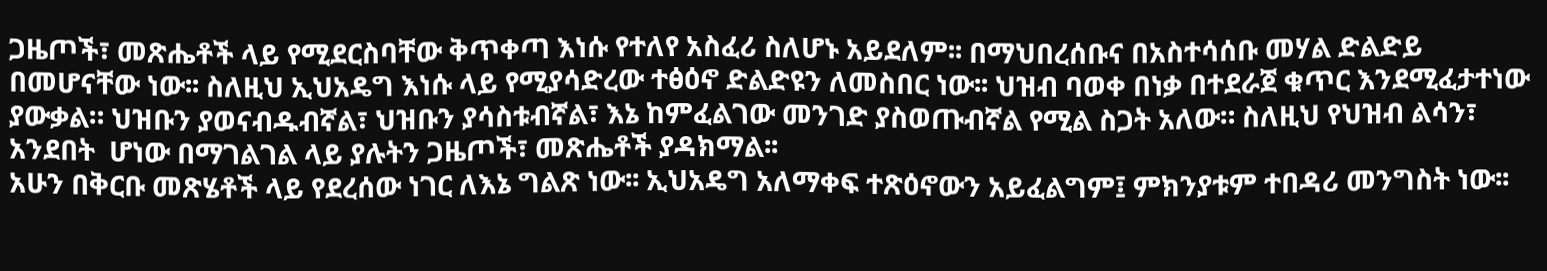ጋዜጦች፣ መጽሔቶች ላይ የሚደርስባቸው ቅጥቀጣ እነሱ የተለየ አስፈሪ ስለሆኑ አይደለም፡፡ በማህበረሰቡና በአስተሳሰቡ መሃል ድልድይ በመሆናቸው ነው፡፡ ስለዚህ ኢህአዴግ እነሱ ላይ የሚያሳድረው ተፅዕኖ ድልድዩን ለመስበር ነው፡፡ ህዝብ ባወቀ በነቃ በተደራጀ ቁጥር እንደሚፈታተነው ያውቃል። ህዝቡን ያወናብዱብኛል፣ ህዝቡን ያሳስቱብኛል፣ እኔ ከምፈልገው መንገድ ያስወጡብኛል የሚል ስጋት አለው። ስለዚህ የህዝብ ልሳን፣ አንደበት  ሆነው በማገልገል ላይ ያሉትን ጋዜጦች፣ መጽሔቶች ያዳክማል፡፡
አሁን በቅርቡ መጽሄቶች ላይ የደረሰው ነገር ለእኔ ግልጽ ነው፡፡ ኢህአዴግ አለማቀፍ ተጽዕኖውን አይፈልግም፤ ምክንያቱም ተበዳሪ መንግስት ነው፡፡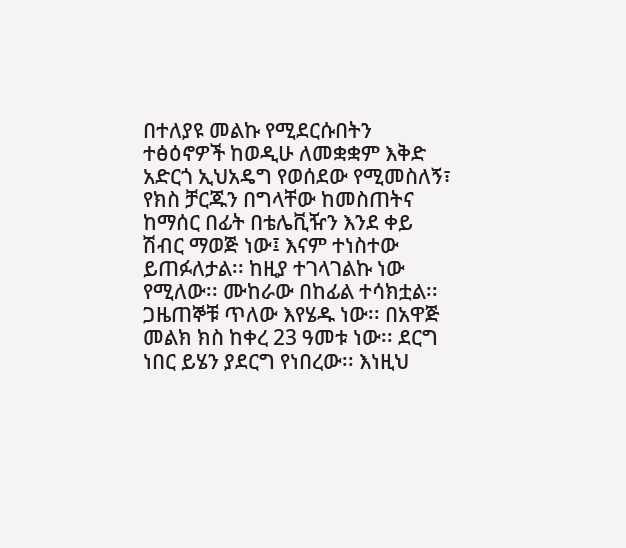በተለያዩ መልኩ የሚደርሱበትን ተፅዕኖዎች ከወዲሁ ለመቋቋም እቅድ አድርጎ ኢህአዴግ የወሰደው የሚመስለኝ፣ የክስ ቻርጁን በግላቸው ከመስጠትና ከማሰር በፊት በቴሌቪዥን እንደ ቀይ ሽብር ማወጅ ነው፤ እናም ተነስተው ይጠፉለታል፡፡ ከዚያ ተገላገልኩ ነው የሚለው፡፡ ሙከራው በከፊል ተሳክቷል፡፡ ጋዜጠኞቹ ጥለው እየሄዱ ነው፡፡ በአዋጅ መልክ ክስ ከቀረ 23 ዓመቱ ነው፡፡ ደርግ ነበር ይሄን ያደርግ የነበረው፡፡ እነዚህ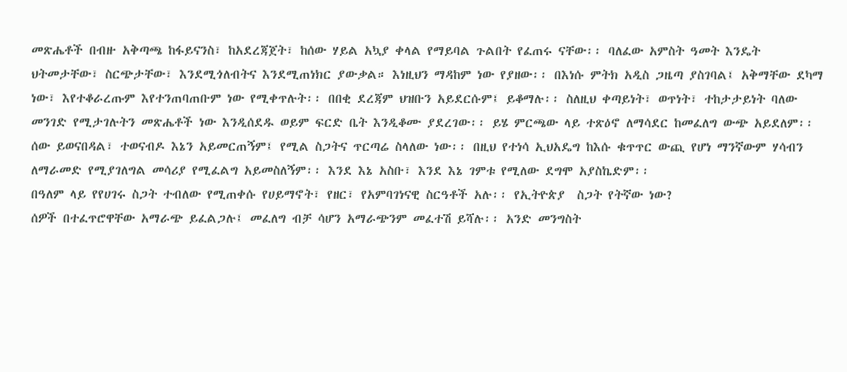መጽሔቶች በብዙ አቅጣጫ ከፋይናንስ፣ ከአደረጃጀት፣ ከሰው ሃይል አኳያ ቀላል የማይባል ጉልበት የፈጠሩ ናቸው፡፡ ባለፈው አምስት ዓመት እንዴት  ህትመታቸው፣ ስርጭታቸው፣ እንደሚጎለብትና እንደሚጠነክር ያውቃል። እነዚህን ማዳከም ነው የያዘው፡፡ በእነሱ ምትክ አዲስ ጋዜጣ ያስገባል፤ አቅማቸው ደካማ ነው፣ እየተቆራረጡም እየተንጠባጠቡም ነው የሚቀጥሉት፡፡ በበቂ ደረጃም ህዝቡን አይደርሱም፤ ይቆማሉ፡፡ ስለዚህ ቀጣይነት፣ ወጥነት፣ ተከታታይነት ባለው መንገድ የሚታገሉትን መጽሔቶች ነው እንዲሰደዱ ወይም ፍርድ ቤት እንዲቆሙ ያደረገው፡፡ ይሄ ምርጫው ላይ ተጽዕኖ ለማሳደር ከመፈለግ ውጭ አይደለም፡፡  ሰው ይወናበዳል፣ ተወናብዶ እኔን አይመርጠኝም፤ የሚል ስጋትና ጥርጣሬ ስላለው ነው፡፡ በዚህ የተነሳ ኢህአዴግ ከእሱ ቁጥጥር ውጪ የሆነ ማንኛውም ሃሳብን ለማራመድ የሚያገለግል መሳሪያ የሚፈልግ አይመስለኝም፡፡ እንደ እኔ አስቡ፣ እንደ እኔ ገምቱ የሚለው ደግሞ አያስኬድም፡፡
በዓለም ላይ የየሀገሩ ስጋት ተብለው የሚጠቀሱ የሀይማኖት፣ የዘር፣ የአምባገነናዊ ስርዓቶች አሉ፡፡ የኢትዮጵያ  ስጋት የትኛው ነው?
ሰዎች በተፈጥሮዋቸው አማራጭ ይፈልጋሉ፤ መፈለግ ብቻ ሳሆን አማራጭንም መፈተሽ ይሻሉ፡፡ አንድ መንግስት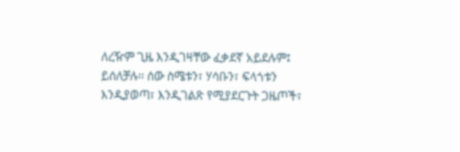ለረዥም ጊዜ እንዲገዛቸው ፈቃደኛ አይደሉም፤ ይሰለቻሉ፡፡ ሰው ስሜቱን፣ ሃሳቡን፣ ፍላጎቱን እንዲያወጣ፣ እንዲገልጽ የሚያደርጉት ጋዜጦች፣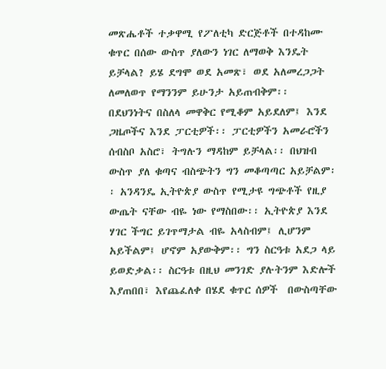መጽሔቶች ተቃዋሚ የፖለቲካ ድርጅቶች በተዳከሙ ቁጥር በሰው ውስጥ ያለውን ነገር ለማወቅ እንዴት ይቻላል? ይሄ ደግሞ ወደ አመጽ፣ ወደ አለመረጋጋት ለመለወጥ የማንንም ይሁንታ አይጠብቅም፡፡ በደህንነትና በስለላ መዋቅር የሚቆም አይደለም፤ እንደ ጋዜጦችና እንደ ፓርቲዎች፡፡ ፓርቲዎችን አመራሮችን ሰብስቦ አስሮ፣ ትግሉን ማዳከም ይቻላል፡፡ በህዝብ ውስጥ ያለ ቁጣና ብስጭትን ግን መቆጣጣር አይቻልም፡፡ አንዳንዴ ኢትዮጵያ ውስጥ የሚታዩ ግጭቶች የዚያ ውጤት ናቸው ብዬ ነው የማስበው፡፡ ኢትዮጵያ እንደ ሃገር ችግር ይገጥማታል ብዬ አላስብም፤ ሊሆንም አይችልም፤ ሆኖም አያውቅም፡፡ ግን ስርዓቱ አደጋ ላይ ይወድቃል፡፡ ስርዓቱ በዚህ መንገድ ያሉትንም እድሎች እያጠበበ፣ እየጨፈለቀ በሄደ ቁጥር ሰዎች  በውስጣቸው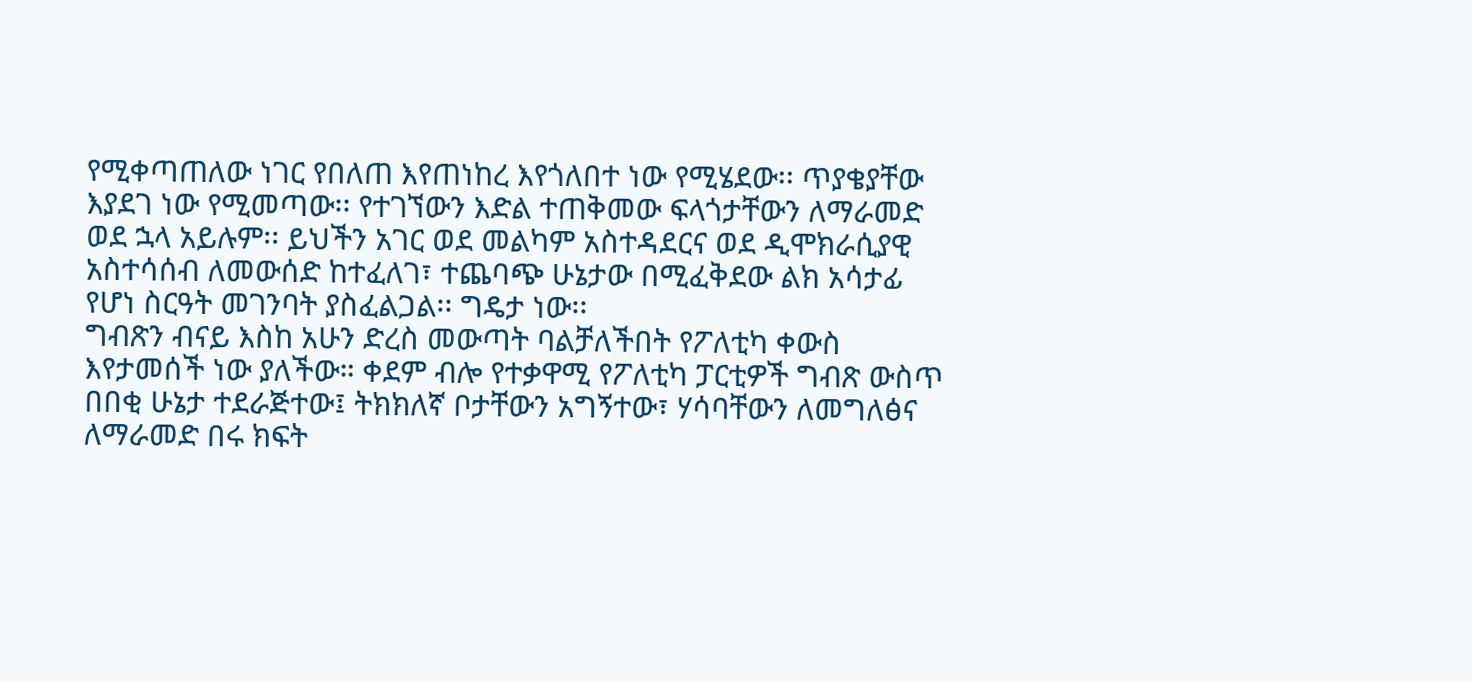የሚቀጣጠለው ነገር የበለጠ እየጠነከረ እየጎለበተ ነው የሚሄደው፡፡ ጥያቄያቸው እያደገ ነው የሚመጣው፡፡ የተገኘውን እድል ተጠቅመው ፍላጎታቸውን ለማራመድ ወደ ኋላ አይሉም፡፡ ይህችን አገር ወደ መልካም አስተዳደርና ወደ ዲሞክራሲያዊ አስተሳሰብ ለመውሰድ ከተፈለገ፣ ተጨባጭ ሁኔታው በሚፈቅደው ልክ አሳታፊ የሆነ ስርዓት መገንባት ያስፈልጋል፡፡ ግዴታ ነው፡፡
ግብጽን ብናይ እስከ አሁን ድረስ መውጣት ባልቻለችበት የፖለቲካ ቀውስ እየታመሰች ነው ያለችው። ቀደም ብሎ የተቃዋሚ የፖለቲካ ፓርቲዎች ግብጽ ውስጥ በበቂ ሁኔታ ተደራጅተው፤ ትክክለኛ ቦታቸውን አግኝተው፣ ሃሳባቸውን ለመግለፅና ለማራመድ በሩ ክፍት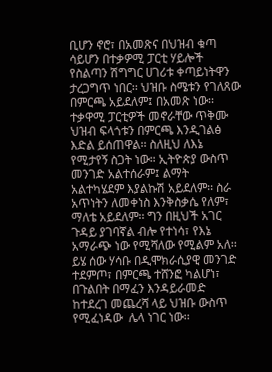ቢሆን ኖሮ፣ በአመጽና በህዝብ ቁጣ ሳይሆን በተቃዎሚ ፓርቲ ሃይሎች የስልጣን ሽግግር ሀገሪቱ ቀጣይነትዋን ታረጋግጥ ነበር፡፡ ህዝቡ ስሜቱን የገለጸው በምርጫ አይደለም፤ በአመጽ ነው፡፡ ተቃዋሚ ፓርቲዎች መኖራቸው ጥቅሙ ህዝብ ፍላጎቱን በምርጫ እንዲገልፅ እድል ይሰጠዋል፡፡ ስለዚህ ለእኔ የሚታየኝ ስጋት ነው። ኢትዮጵያ ውስጥ መንገድ አልተሰራም፤ ልማት አልተካሄደም እያልኩሽ አይደለም፡፡ ስራ አጥነትን ለመቀነስ እንቅስቃሴ የለም፣ ማለቴ አይደለም፡፡ ግን በዚህች አገር ጉዳይ ያገባኛል ብሎ የተነሳ፣ የእኔ አማራጭ ነው የሚሻለው የሚልም አለ፡፡ ይሄ ሰው ሃሳቡ በዲሞክራሲያዊ መንገድ ተደምጦ፣ በምርጫ ተሸንፎ ካልሆነ፣ በጉልበት በማፈን እንዳይራመድ ከተደረገ መጨረሻ ላይ ህዝቡ ውስጥ የሚፈነዳው  ሌላ ነገር ነው፡፡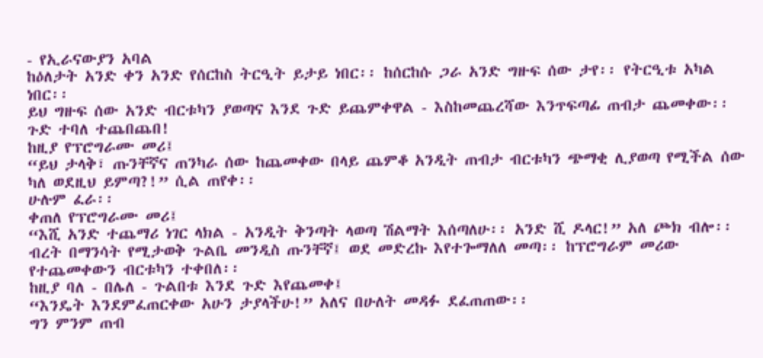- የኢራናውያን አባል
ከዕለታት አንድ ቀን አንድ የሰርከስ ትርዒት ይታይ ነበር፡፡ ከሰርከሱ ጋራ አንድ ግዙፍ ሰው ታየ፡፡ የትርዒቱ አካል ነበር፡፡
ይህ ግዙፍ ሰው አንድ ብርቱካን ያወጣና እንደ ጉድ ይጨምቀዋል - እስከመጨረሻው እንጥፍጣፊ ጠብታ ጨመቀው፡፡ ጉድ ተባለ ተጨበጨበ!
ከዚያ የፕሮግራሙ መሪ፤
“ይህ ታላቅ፣ ጡንቸኛና ጠንካራ ሰው ከጨመቀው በላይ ጨምቆ አንዲት ጠብታ ብርቱካን ጭማቂ ሊያወጣ የሚችል ሰው ካለ ወደዚህ ይምጣ?!” ሲል ጠየቀ፡፡
ሁሉም ፈራ፡፡
ቀጠለ የፕሮግራሙ መሪ፤
“እሺ አንድ ተጨማሪ ነገር ላክል - አንዲት ቅንጣት ላወጣ ሽልማት እሰጣለሁ፡፡ አንድ ሺ ዶላር!” አለ ጮክ ብሎ፡፡
ብረት በማንሳት የሚታወቅ ጉልቤ መንዲስ ጡንቸኛ፤ ወደ መድረኩ እየተጐማለለ መጣ፡፡ ከፕሮግራም መሪው የተጨመቀውን ብርቱካን ተቀበለ፡፡
ከዚያ ባለ - በሌለ - ጉልበቱ እንደ ጉድ እየጨመቀ፤
“እንዴት እንደምፈጠርቀው አሁን ታያላችሁ!” አለና በሁለት መዳፉ ደፈጠጠው፡፡
ግን ምንም ጠብ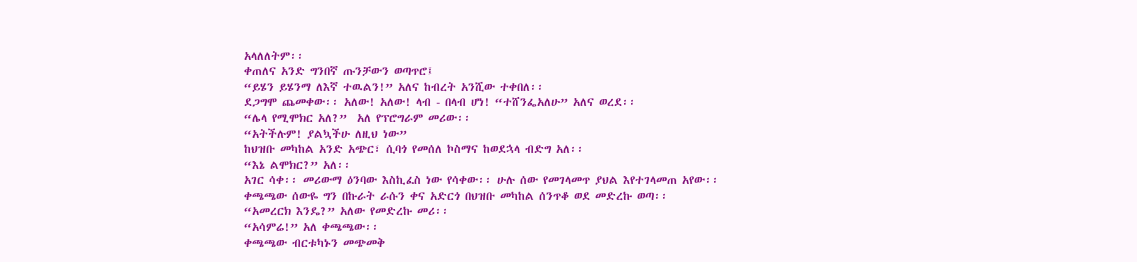አላለለትም፡፡
ቀጠለና አንድ ግንበኛ ጡንቻውን ወጣጥሮ፤
“ይሄን ይሄንማ ለእኛ ተዉልን!” አለና ከብረት አንሺው ተቀበለ፡፡
ደጋግሞ ጨመቀው፡፡ አለው! አለው! ላብ - በላብ ሆነ! “ተሸንፌአለሁ” አለና ወረደ፡፡
“ሌላ የሚሞክር አለ?”  አለ የፕሮግራም መሪው፡፡
“አትችሉም! ያልኳችሁ ለዚህ ነው”
ከህዝቡ መካከል አንድ አጭር፣ ሲባጎ የመሰለ ኮስማና ከወደኋላ ብድግ አለ፡፡
“እኔ ልሞክር?” አለ፡፡
አገር ሳቀ፡፡ መሪውማ ዕንባው እስኪፈስ ነው የሳቀው፡፡ ሁሉ ሰው የመገላመጥ ያህል እየተገላመጠ አየው፡፡
ቀጫጫው ሰውዬ ግን በኩራት ራሱን ቀና አድርጎ በህዝቡ መካከል ሰንጥቆ ወደ መድረኩ ወጣ፡፡
“አመረርክ እንዴ?” አለው የመድረኩ መሪ፡፡
“አሳምሬ!” አለ ቀጫጫው፡፡
ቀጫጫው ብርቱካኑን መጭመቅ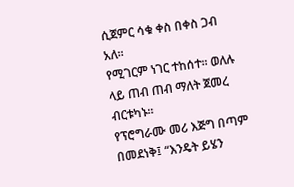ሲጀምር ሳቁ ቀስ በቀስ ጋብ አለ፡፡
የሚገርም ነገር ተከሰተ፡፡ ወለሉ ላይ ጠብ ጠብ ማለት ጀመረ ብርቱካኑ፡፡
የፕሮግራሙ መሪ እጅግ በጣም በመደነቅ፤ “እንዴት ይሄን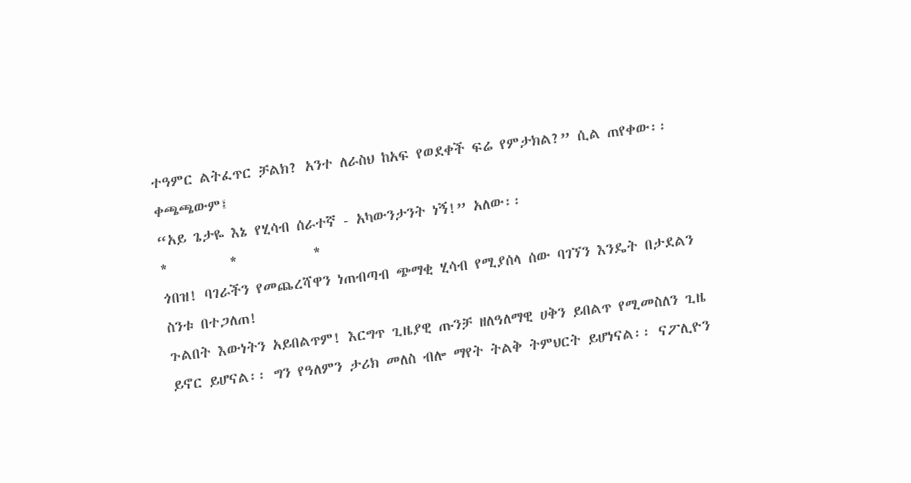ተዓምር ልትፈጥር ቻልክ? አንተ ለራስህ ከአፍ የወደቀች ፍሬ የምታክል?” ሲል ጠየቀው፡፡
ቀጫጫውም፤
“አይ ጌታዬ እኔ የሂሳብ ሰራተኛ - አካውንታንት ነኝ!” አለው፡፡
*         *           *
ጎበዝ! ባገራችን የመጨረሻዋን ነጠብጣብ ጭማቂ ሂሳብ የሚያሰላ ሰው ባገኘን እንዴት በታደልን ስንቱ በተጋለጠ!
ጉልበት እውነትን አይበልጥም! እርግጥ ጊዜያዊ ጡንቻ ዘለዓለማዊ ሀቅን ይበልጥ የሚመስለን ጊዜ ይኖር ይሆናል፡፡ ግን የዓለምን ታሪክ መለስ ብሎ ማየት ትልቅ ትምህርት ይሆነናል፡፡ ናፖሊዮን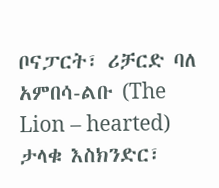ቦናፓርት፣ ሪቻርድ ባለ አምበሳ-ልቡ (The Lion – hearted) ታላቁ እስክንድር፣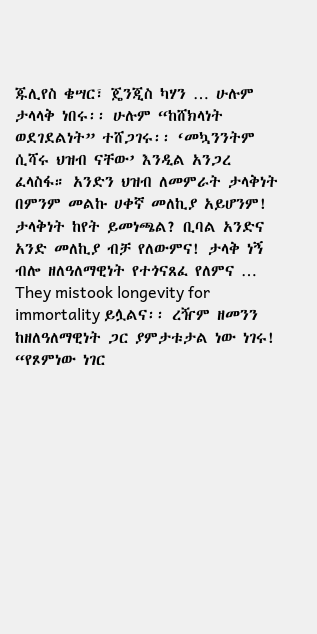ጁሊየስ ቄሣር፣ ጄንጂስ ካሃን … ሁሉም ታላላቅ ነበሩ፡፡ ሁሉም “ከሸክላነት ወደገደልነት” ተሸጋገሩ፡፡ ‘መኳንንትም ሲሻሩ ህዝብ ናቸው’ እንዲል አንጋረ ፈላስፋ። አንድን ህዝብ ለመምራት ታላቅነት በምንም መልኩ ሀቀኛ መለኪያ አይሆንም! ታላቅነት ከየት ይመነጫል? ቢባል አንድና አንድ መለኪያ ብቻ የለውምና! ታላቅ ነኝ ብሎ ዘለዓለማዊነት የተጎናጸፈ የለምና … They mistook longevity for immortality ይሏልና፡፡ ረዥም ዘመንን ከዘለዓለማዊነት ጋር ያምታቱታል ነው ነገሩ!
“የጾምነው ነገር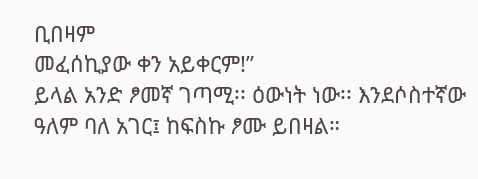ቢበዛም
መፈሰኪያው ቀን አይቀርም!”
ይላል አንድ ፆመኛ ገጣሚ፡፡ ዕውነት ነው፡፡ እንደሶስተኛው ዓለም ባለ አገር፤ ከፍስኩ ፆሙ ይበዛል።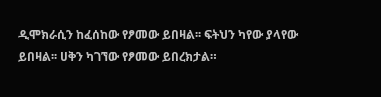ዲሞክራሲን ከፈሰከው የፆመው ይበዛል፡፡ ፍትህን ካየው ያላየው ይበዛል፡፡ ሀቅን ካገኘው የፆመው ይበረክታል።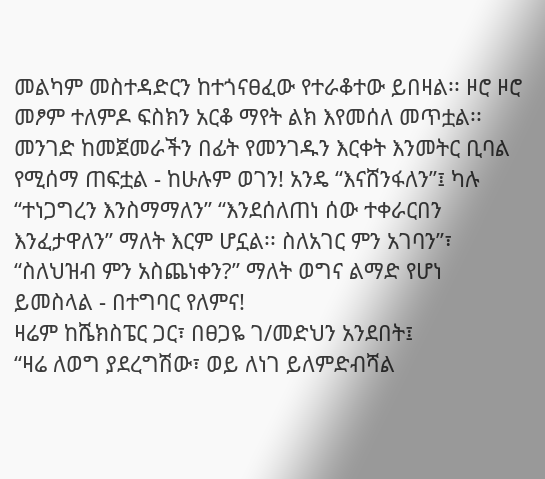መልካም መስተዳድርን ከተጎናፀፈው የተራቆተው ይበዛል፡፡ ዞሮ ዞሮ መፆም ተለምዶ ፍስክን አርቆ ማየት ልክ እየመሰለ መጥቷል፡፡ መንገድ ከመጀመራችን በፊት የመንገዱን እርቀት እንመትር ቢባል የሚሰማ ጠፍቷል - ከሁሉም ወገን! አንዴ “እናሸንፋለን”፤ ካሉ “ተነጋግረን እንስማማለን” “እንደሰለጠነ ሰው ተቀራርበን እንፈታዋለን” ማለት እርም ሆኗል፡፡ ስለአገር ምን አገባን”፣ “ስለህዝብ ምን አስጨነቀን?” ማለት ወግና ልማድ የሆነ ይመስላል - በተግባር የለምና!
ዛሬም ከሼክስፔር ጋር፣ በፀጋዬ ገ/መድህን አንደበት፤
“ዛሬ ለወግ ያደረግሽው፣ ወይ ለነገ ይለምድብሻል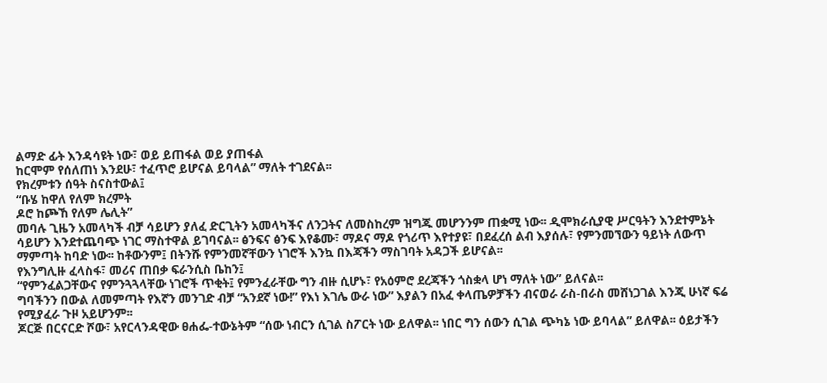ልማድ ፊት እንዳሳዩት ነው፣ ወይ ይጠፋል ወይ ያጠፋል
ከርሞም የሰለጠነ እንደሁ፣ ተፈጥሮ ይሆናል ይባላል” ማለት ተገደናል፡፡
የክረምቱን ሰዓት ስናስተውል፤
“ቡሄ ከዋለ የለም ክረምት
ዶሮ ከጮኸ የለም ሌሊት”
መባሉ ጊዜን አመላካች ብቻ ሳይሆን ያለፈ ድርጊትን አመላካችና ለንጋትና ለመስከረም ዝግጁ መሆንንም ጠቋሚ ነው፡፡ ዲሞክራሲያዊ ሥርዓትን እንደተምኔት ሳይሆን እንደተጨባጭ ነገር ማስተዋል ይገባናል፡፡ ፅንፍና ፅንፍ እየቆሙ፣ ማዶና ማዶ የጎሪጥ እየተያዩ፣ በደፈረሰ ልብ እያሰሉ፣ የምንመኘውን ዓይነት ለውጥ ማምጣት ከባድ ነው፡፡ ከቶውንም፤ በትንሹ የምንመኛቸውን ነገሮች እንኳ በእጃችን ማስገባት አዳጋች ይሆናል፡፡
የእንግሊዙ ፈላስፋ፣ መሪና ጠበቃ ፍራንሲስ ቤከን፤
“የምንፈልጋቸውና የምንጓጓላቸው ነገሮች ጥቂት፤ የምንፈራቸው ግን ብዙ ሲሆኑ፣ የአዕምሮ ደረጃችን ጎስቋላ ሆነ ማለት ነው” ይለናል፡፡
ግባችንን በውል ለመምጣት የእኛን መንገድ ብቻ “አንደኛ ነው!” የእነ እገሌ ውራ ነው” እያልን በአፈ ቀላጤዎቻችን ብናወራ ራስ-በራስ መሸነጋገል እንጂ ሁነኛ ፍሬ የሚያፈራ ጉዞ አይሆንም፡፡
ጆርጅ በርናርድ ሾው፣ አየርላንዳዊው ፀሐፌ-ተውኔትም “ሰው ነብርን ሲገል ስፖርት ነው ይለዋል፡፡ ነበር ግን ሰውን ሲገል ጭካኔ ነው ይባላል” ይለዋል፡፡ ዕይታችን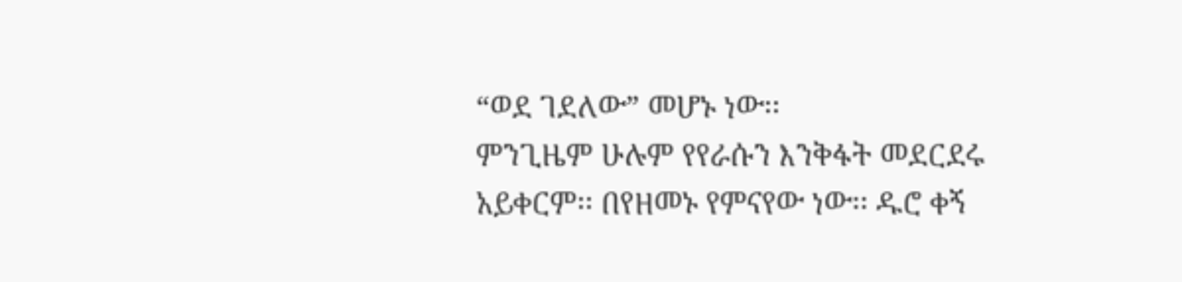“ወደ ገደለው” መሆኑ ነው፡፡
ምንጊዜም ሁሉም የየራሱን እንቅፋት መደርደሩ አይቀርም፡፡ በየዘመኑ የምናየው ነው፡፡ ዱሮ ቀኝ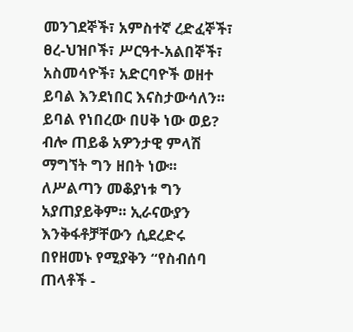መንገደኞች፣ አምስተኛ ረድፈኞች፣ ፀረ-ህዝቦች፣ ሥርዓተ-አልበኞች፣ አስመሳዮች፣ አድርባዮች ወዘተ ይባል እንደነበር እናስታውሳለን፡፡  ይባል የነበረው በሀቅ ነው ወይ? ብሎ ጠይቆ አዎንታዊ ምላሽ ማግኘት ግን ዘበት ነው፡፡ ለሥልጣን መቆያነቱ ግን አያጠያይቅም፡፡ ኢራናውያን እንቅፋቶቻቸውን ሲደረድሩ በየዘመኑ የሚያቅን “የስብሰባ ጠላቶች -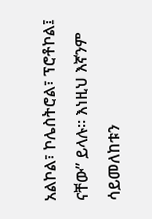አልኮል፣ ኮሌስትሮል፣ ፕሮቶኮል፤ ናቸው” ይላሉ፡፡ እነዚህ እኛንም ሳይመለከቱን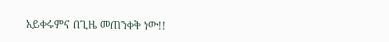አይቀሩምና በጊዜ መጠንቀቅ ነው!!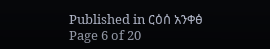Published in ርዕሰ አንቀፅ
Page 6 of 20